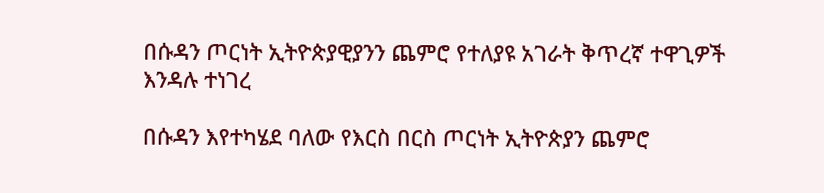በሱዳን ጦርነት ኢትዮጵያዊያንን ጨምሮ የተለያዩ አገራት ቅጥረኛ ተዋጊዎች እንዳሉ ተነገረ

በሱዳን እየተካሄደ ባለው የእርስ በርስ ጦርነት ኢትዮጵያን ጨምሮ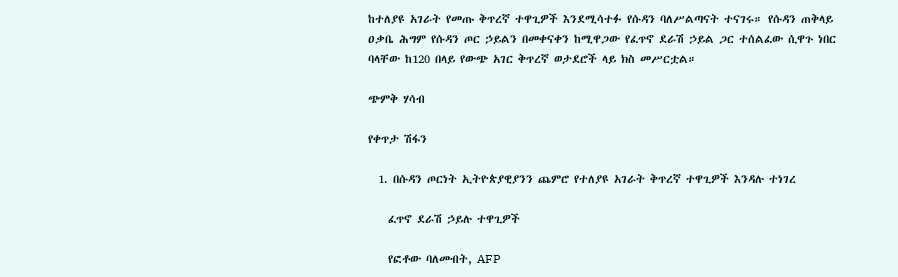ከተለያዩ አገራት የመጡ ቅጥረኛ ተዋጊዎች እንደሚሳተፉ የሱዳን ባለሥልጣናት ተናገሩ። የሱዳን ጠቅላይ ዐቃቤ ሕግም የሱዳን ጦር ኃይልን በመቀናቀን ከሚዋጋው የፈጥኖ ደራሽ ኃይል ጋር ተሰልፈው ሲዋጉ ነበር ባላቸው ከ120 በላይ የውጭ አገር ቅጥረኛ ወታደሮች ላይ ክስ መሥርቷል።

ጭምቅ ሃሳብ

የቀጥታ ሽፋን

  1. በሱዳን ጦርነት ኢትዮጵያዊያንን ጨምሮ የተለያዩ አገራት ቅጥረኛ ተዋጊዎች እንዳሉ ተነገረ

    ፈጥኖ ደራሽ ኃይሉ ተዋጊዎች

    የፎቶው ባለመብት, AFP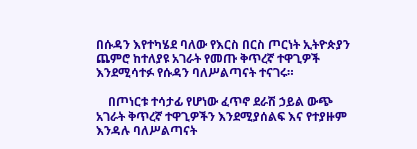በሱዳን እየተካሄደ ባለው የእርስ በርስ ጦርነት ኢትዮጵያን ጨምሮ ከተለያዩ አገራት የመጡ ቅጥረኛ ተዋጊዎች እንደሚሳተፉ የሱዳን ባለሥልጣናት ተናገሩ።

    በጦነርቱ ተሳታፊ የሆነው ፈጥኖ ደራሽ ኃይል ውጭ አገራት ቅጥረኛ ተዋጊዎችን እንደሚያሰልፍ እና የተያዙም እንዳሉ ባለሥልጣናት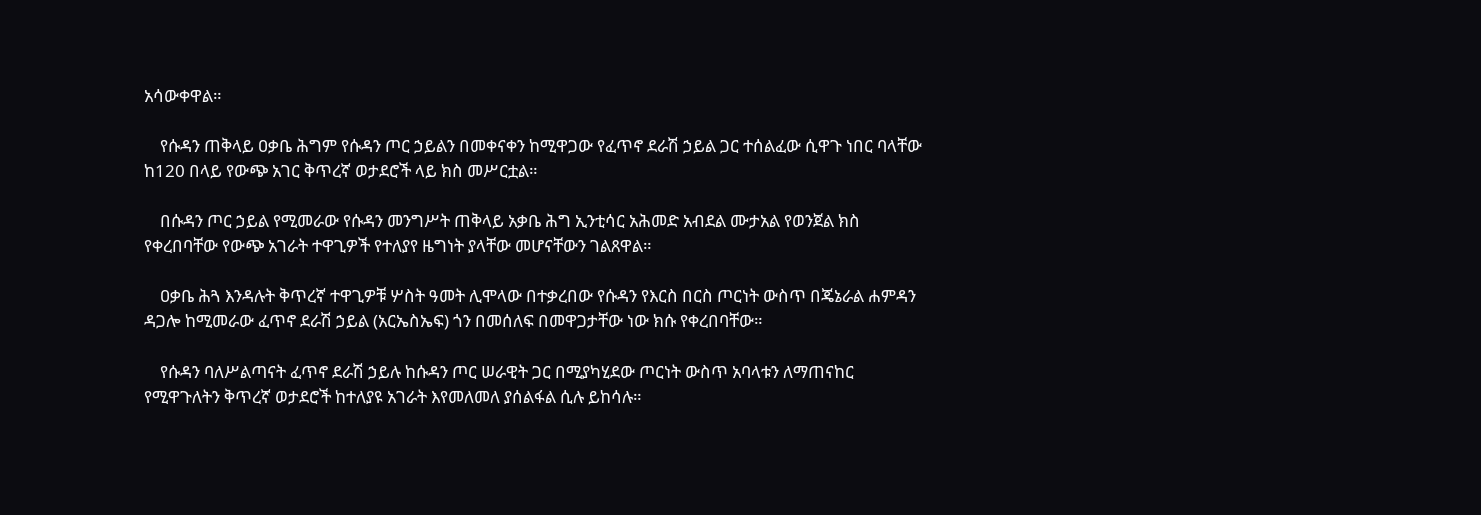አሳውቀዋል።

    የሱዳን ጠቅላይ ዐቃቤ ሕግም የሱዳን ጦር ኃይልን በመቀናቀን ከሚዋጋው የፈጥኖ ደራሽ ኃይል ጋር ተሰልፈው ሲዋጉ ነበር ባላቸው ከ120 በላይ የውጭ አገር ቅጥረኛ ወታደሮች ላይ ክስ መሥርቷል።

    በሱዳን ጦር ኃይል የሚመራው የሱዳን መንግሥት ጠቅላይ አቃቤ ሕግ ኢንቲሳር አሕመድ አብደል ሙታአል የወንጀል ክስ የቀረበባቸው የውጭ አገራት ተዋጊዎች የተለያየ ዜግነት ያላቸው መሆናቸውን ገልጸዋል።

    ዐቃቤ ሕጓ እንዳሉት ቅጥረኛ ተዋጊዎቹ ሦስት ዓመት ሊሞላው በተቃረበው የሱዳን የእርስ በርስ ጦርነት ውስጥ በጄኔራል ሐምዳን ዳጋሎ ከሚመራው ፈጥኖ ደራሽ ኃይል (አርኤስኤፍ) ጎን በመሰለፍ በመዋጋታቸው ነው ክሱ የቀረበባቸው።

    የሱዳን ባለሥልጣናት ፈጥኖ ደራሽ ኃይሉ ከሱዳን ጦር ሠራዊት ጋር በሚያካሂደው ጦርነት ውስጥ አባላቱን ለማጠናከር የሚዋጉለትን ቅጥረኛ ወታደሮች ከተለያዩ አገራት እየመለመለ ያሰልፋል ሲሉ ይከሳሉ።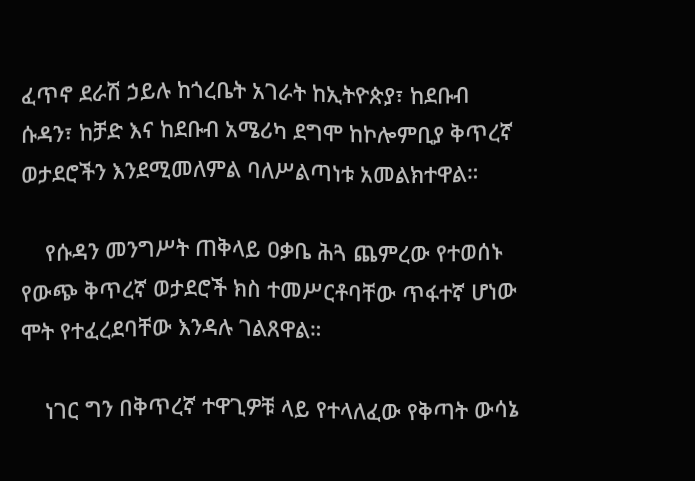ፈጥኖ ደራሽ ኃይሉ ከጎረቤት አገራት ከኢትዮጵያ፣ ከደቡብ ሱዳን፣ ከቻድ እና ከደቡብ አሜሪካ ደግሞ ከኮሎምቢያ ቅጥረኛ ወታደሮችን እንደሚመለምል ባለሥልጣነቱ አመልክተዋል።

    የሱዳን መንግሥት ጠቅላይ ዐቃቤ ሕጓ ጨምረው የተወሰኑ የውጭ ቅጥረኛ ወታደሮች ክስ ተመሥርቶባቸው ጥፋተኛ ሆነው ሞት የተፈረደባቸው እንዳሉ ገልጸዋል።

    ነገር ግን በቅጥረኛ ተዋጊዎቹ ላይ የተላለፈው የቅጣት ውሳኔ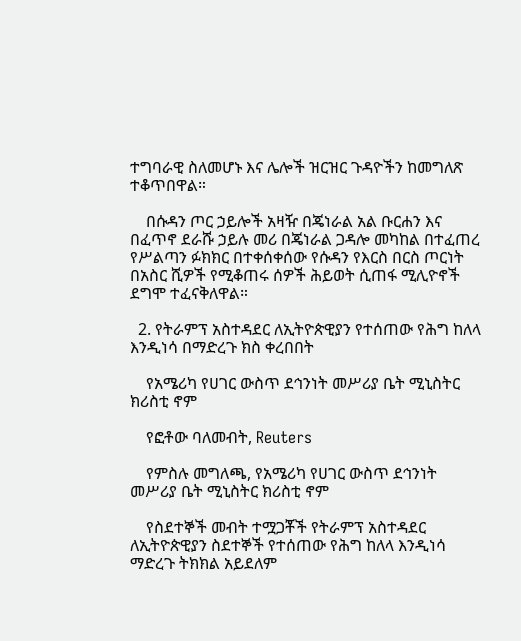ተግባራዊ ስለመሆኑ እና ሌሎች ዝርዝር ጉዳዮችን ከመግለጽ ተቆጥበዋል።

    በሱዳን ጦር ኃይሎች አዛዥ በጄነራል አል ቡርሐን እና በፈጥኖ ደራሹ ኃይሉ መሪ በጄነራል ጋዳሎ መካከል በተፈጠረ የሥልጣን ፉክክር በተቀሰቀሰው የሱዳን የእርስ በርስ ጦርነት በአስር ሺዎች የሚቆጠሩ ሰዎች ሕይወት ሲጠፋ ሚሊዮኖች ደግሞ ተፈናቅለዋል።

  2. የትራምፕ አስተዳደር ለኢትዮጵዊያን የተሰጠው የሕግ ከለላ እንዲነሳ በማድረጉ ክስ ቀረበበት

    የአሜሪካ የሀገር ውስጥ ደኅንነት መሥሪያ ቤት ሚኒስትር ክሪስቲ ኖም

    የፎቶው ባለመብት, Reuters

    የምስሉ መግለጫ, የአሜሪካ የሀገር ውስጥ ደኅንነት መሥሪያ ቤት ሚኒስትር ክሪስቲ ኖም

    የስደተኞች መብት ተሟጋቾች የትራምፕ አስተዳደር ለኢትዮጵዊያን ስደተኞች የተሰጠው የሕግ ከለላ እንዲነሳ ማድረጉ ትክክል አይደለም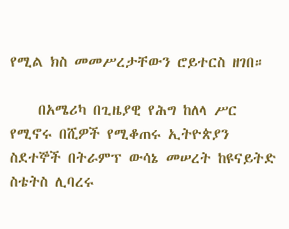የሚል ክስ መመሥረታቸውን ሮይተርስ ዘገበ።

    በአሜሪካ በጊዜያዊ የሕግ ከለላ ሥር የሚኖሩ በሺዎች የሚቆጠሩ ኢትዮጵያን ስደተኞች በትራምፕ ውሳኔ መሠረት ከዩናይትድ ስቴትስ ሊባረሩ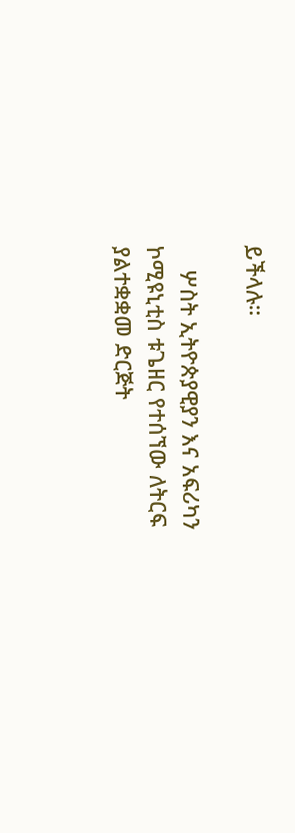ይችላሉ።

    ሦስት ኢትዮጵያዊያን እና አፍሪካን ኮሚዩኒቲስ ቱጌዘር የተሰኘው ለትርፍ ያልተቋቋመ ድርጅት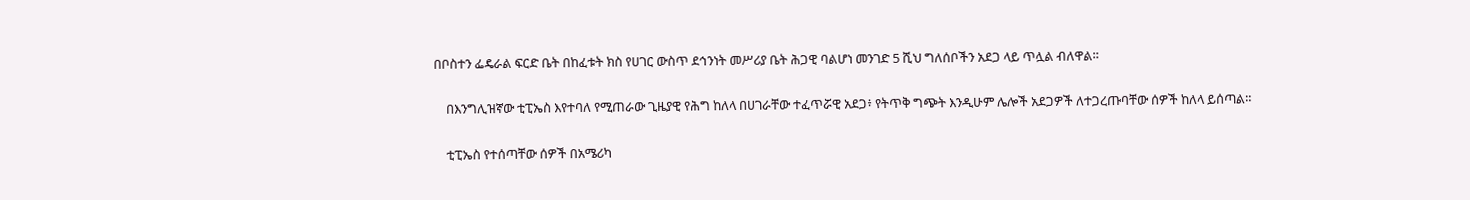በቦስተን ፌዴራል ፍርድ ቤት በከፈቱት ክስ የሀገር ውስጥ ደኅንነት መሥሪያ ቤት ሕጋዊ ባልሆነ መንገድ 5 ሺህ ግለሰቦችን አደጋ ላይ ጥሏል ብለዋል።

    በእንግሊዝኛው ቲፒኤስ እየተባለ የሚጠራው ጊዜያዊ የሕግ ከለላ በሀገራቸው ተፈጥሯዊ አደጋ፥ የትጥቅ ግጭት እንዲሁም ሌሎች አደጋዎች ለተጋረጡባቸው ሰዎች ከለላ ይሰጣል።

    ቲፒኤስ የተሰጣቸው ሰዎች በአሜሪካ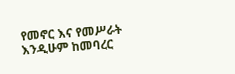የመኖር እና የመሥራት እንዲሁም ከመባረር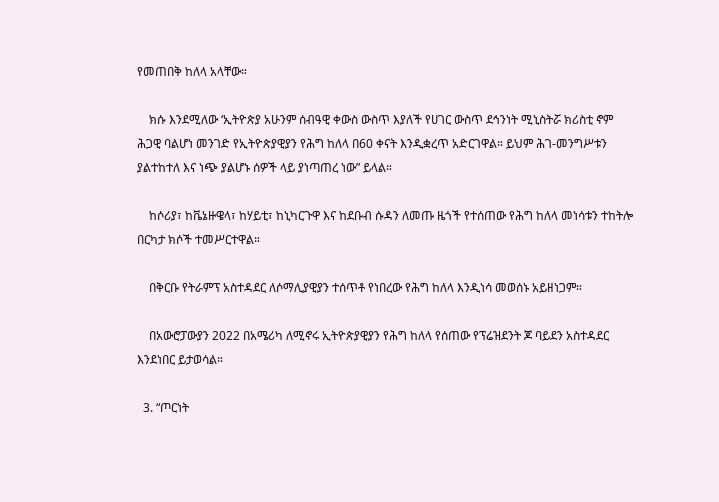የመጠበቅ ከለላ አላቸው።

    ክሱ እንደሚለው ‘ኢትዮጵያ አሁንም ሰብዓዊ ቀውስ ውስጥ እያለች የሀገር ውስጥ ደኅንነት ሚኒስትሯ ክሪስቲ ኖም ሕጋዊ ባልሆነ መንገድ የኢትዮጵያዊያን የሕግ ከለላ በ60 ቀናት እንዲቋረጥ አድርገዋል። ይህም ሕገ-መንግሥቱን ያልተከተለ እና ነጭ ያልሆኑ ሰዎች ላይ ያነጣጠረ ነው” ይላል።

    ከሶሪያ፣ ከቬኔዙዌላ፣ ከሃይቲ፣ ከኒካርጉዋ እና ከደቡብ ሱዳን ለመጡ ዜጎች የተሰጠው የሕግ ከለላ መነሳቱን ተከትሎ በርካታ ክሶች ተመሥርተዋል።

    በቅርቡ የትራምፕ አስተዳደር ለሶማሊያዊያን ተሰጥቶ የነበረው የሕግ ከለላ እንዲነሳ መወሰኑ አይዘነጋም።

    በአውሮፓውያን 2022 በአሜሪካ ለሚኖሩ ኢትዮጵያዊያን የሕግ ከለላ የሰጠው የፕሬዝደንት ጆ ባይደን አስተዳደር እንደነበር ይታወሳል።

  3. “ጦርነት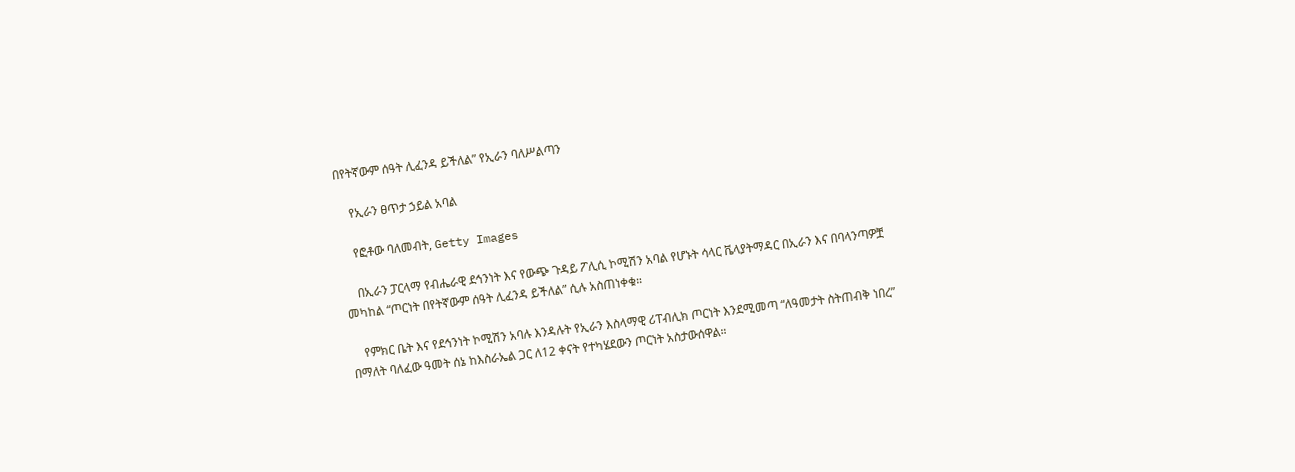በየትኛውም ሰዓት ሊፈንዳ ይችለል” የኢራን ባለሥልጣን

    የኢራን ፀጥታ ኃይል አባል

    የፎቶው ባለመብት, Getty Images

    በኢራን ፓርላማ የብሔራዊ ደኅንነት እና የውጭ ጉዳይ ፖሊሲ ኮሚሽን አባል የሆኑት ሳላር ቬላያትማዳር በኢራን እና በባላንጣዎቿ መካከል “ጦርነት በየትኛውም ሰዓት ሊፈንዳ ይችለል” ሲሉ አስጠነቀቁ።

    የምክር ቤት እና የደኅንነት ኮሚሽን አባሉ እንዳሉት የኢራን እስላማዊ ሪፐብሊክ ጦርነት እንደሚመጣ “ለዓመታት ስትጠብቅ ነበረ” በማለት ባለፈው ዓመት ሰኔ ከእስራኤል ጋር ለ12 ቀናት የተካሄደውን ጦርነት አስታውሰዋል።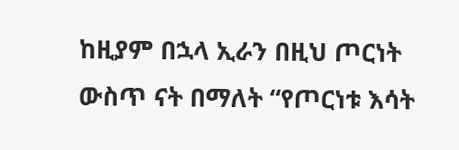ከዚያም በኋላ ኢራን በዚህ ጦርነት ውስጥ ናት በማለት “የጦርነቱ እሳት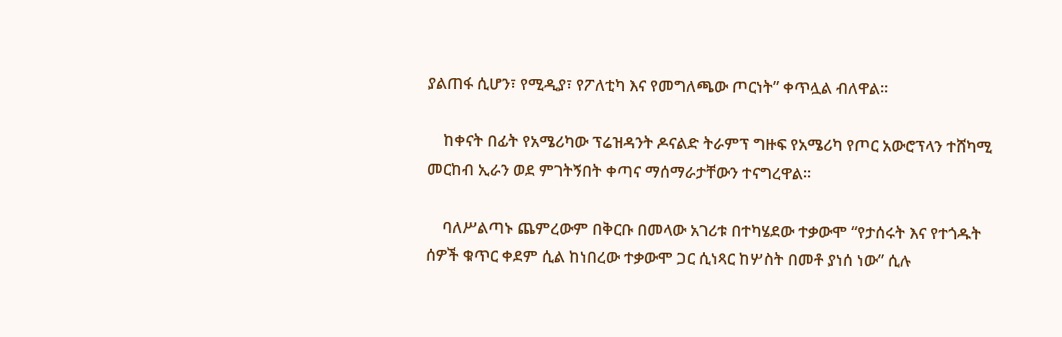ያልጠፋ ሲሆን፣ የሚዲያ፣ የፖለቲካ እና የመግለጫው ጦርነት” ቀጥሏል ብለዋል።

    ከቀናት በፊት የአሜሪካው ፕሬዝዳንት ዶናልድ ትራምፕ ግዙፍ የአሜሪካ የጦር አውሮፕላን ተሸካሚ መርከብ ኢራን ወደ ምገትኝበት ቀጣና ማሰማራታቸውን ተናግረዋል።

    ባለሥልጣኑ ጨምረውም በቅርቡ በመላው አገሪቱ በተካሄደው ተቃውሞ “የታሰሩት እና የተጎዱት ሰዎች ቁጥር ቀደም ሲል ከነበረው ተቃውሞ ጋር ሲነጻር ከሦስት በመቶ ያነሰ ነው” ሲሉ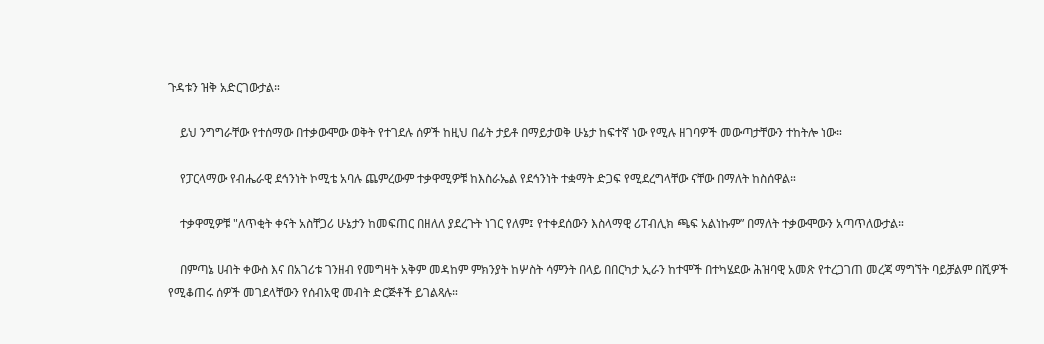ጉዳቱን ዝቅ አድርገውታል።

    ይህ ንግግራቸው የተሰማው በተቃውሞው ወቅት የተገደሉ ሰዎች ከዚህ በፊት ታይቶ በማይታወቅ ሁኔታ ከፍተኛ ነው የሚሉ ዘገባዎች መውጣታቸውን ተከትሎ ነው።

    የፓርላማው የብሔራዊ ደኅንነት ኮሚቴ አባሉ ጨምረውም ተቃዋሚዎቹ ከእስራኤል የደኅንነት ተቋማት ድጋፍ የሚደረግላቸው ናቸው በማለት ከስሰዋል።

    ተቃዋሚዎቹ "ለጥቂት ቀናት አስቸጋሪ ሁኔታን ከመፍጠር በዘለለ ያደረጉት ነገር የለም፤ የተቀደሰውን እስላማዊ ሪፐብሊክ ጫፍ አልነኩም” በማለት ተቃውሞውን አጣጥለውታል።

    በምጣኔ ሀብት ቀውስ እና በአገሪቱ ገንዘብ የመግዛት አቅም መዳከም ምክንያት ከሦስት ሳምንት በላይ በበርካታ ኢራን ከተሞች በተካሄደው ሕዝባዊ አመጽ የተረጋገጠ መረጃ ማግኘት ባይቻልም በሺዎች የሚቆጠሩ ሰዎች መገደላቸውን የሰብአዊ መብት ድርጅቶች ይገልጻሉ።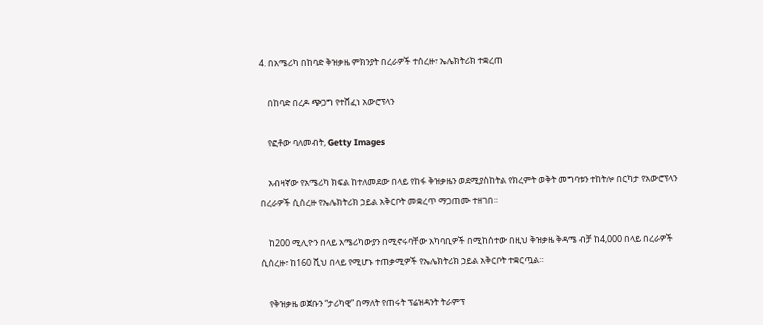4. በአሜሪካ በከባድ ቅዝቃዜ ምክንያት በረራዎች ተሰረዙ፣ ኤሌክትሪክ ተቋረጠ

    በከባድ በረዶ ጭጋግ የተሸፈነ አውሮፕላን

    የፎቶው ባለመብት, Getty Images

    አብዛኛው የአሜሪካ ክፍል ከተለመደው በላይ የከፋ ቅዝቃዜን ወደሚያስከትል የክረምት ወቅት መግባቱን ተከትሎ በርካታ የአውሮፕላን በረራዎች ሲሰረዙ የኤሌክትሪክ ኃይል አቅርቦት መቋረጥ ማጋጠሙ ተዘገበ።

    ከ200 ሚሊዮን በላይ አሜሪካውያን በሚኖሩባቸው አካባቢዎች በሚከሰተው በዚህ ቅዝቃዜ ቅዳሜ ብቻ ከ4,000 በላይ በረራዎች ሲሰረዙ፣ ከ160 ሺህ በላይ የሚሆኑ ተጠቃሚዎች የኤሌክትሪክ ኃይል አቅርቦት ተቋርጧል።

    የቅዝቃዜ ወጀቡን “ታሪካዊ” በማለት የጠሩት ፕሬዝዳንት ትራምፕ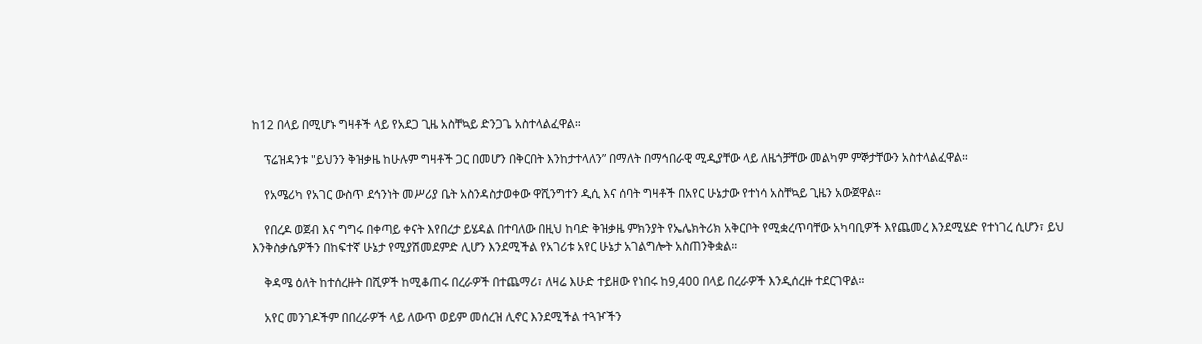ከ12 በላይ በሚሆኑ ግዛቶች ላይ የአደጋ ጊዜ አስቸኳይ ድንጋጌ አስተላልፈዋል።

    ፕሬዝዳንቱ "ይህንን ቅዝቃዜ ከሁሉም ግዛቶች ጋር በመሆን በቅርበት እንከታተላለን” በማለት በማኅበራዊ ሚዲያቸው ላይ ለዜጎቻቸው መልካም ምኞታቸውን አስተላልፈዋል።

    የአሜሪካ የአገር ውስጥ ደኅንነት መሥሪያ ቤት አስንዳስታወቀው ዋሺንግተን ዲሲ እና ሰባት ግዛቶች በአየር ሁኔታው የተነሳ አስቸኳይ ጊዜን አውጀዋል።

    የበረዶ ወጀብ እና ግግሩ በቀጣይ ቀናት እየበረታ ይሄዳል በተባለው በዚህ ከባድ ቅዝቃዜ ምክንያት የኤሌክትሪክ አቅርቦት የሚቋረጥባቸው አካባቢዎች እየጨመረ እንደሚሄድ የተነገረ ሲሆን፣ ይህ እንቅስቃሴዎችን በከፍተኛ ሁኔታ የሚያሽመደምድ ሊሆን እንደሚችል የአገሪቱ አየር ሁኔታ አገልግሎት አስጠንቅቋል።

    ቅዳሜ ዕለት ከተሰረዙት በሺዎች ከሚቆጠሩ በረራዎች በተጨማሪ፣ ለዛሬ እሁድ ተይዘው የነበሩ ከ9,400 በላይ በረራዎች እንዲሰረዙ ተደርገዋል።

    አየር መንገዶችም በበረራዎች ላይ ለውጥ ወይም መሰረዝ ሊኖር እንደሚችል ተጓዦችን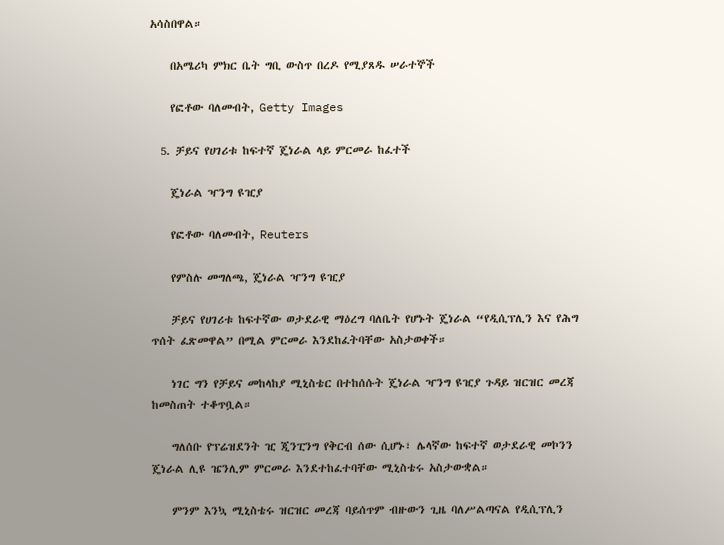አሳስበዋል።

    በአሜሪካ ምክር ቤት ግቢ ውስጥ በረዶ የሚያጸዱ ሠራተኞች

    የፎቶው ባለመብት, Getty Images

  5. ቻይና የሀገሪቱ ከፍተኛ ጄነራል ላይ ምርመራ ከፈተች

    ጄነራል ዣንግ ዩዢያ

    የፎቶው ባለመብት, Reuters

    የምስሉ መግለጫ, ጄነራል ዣንግ ዩዢያ

    ቻይና የሀገሪቱ ከፍተኛው ወታደራዊ ማዕረግ ባለቤት የሆኑት ጄነራል “የዲሲፕሊን እና የሕግ ጥሰት ፈጽመዋል” በሚል ምርመራ እንደከፈትባቸው አስታወቀች።

    ነገር ግን የቻይና መከላከያ ሚኒስቴር በተከሰሱት ጄነራል ዣንግ ዩዢያ ጉዳይ ዝርዝር መረጃ ከመስጠት ተቆጥቧል።

    ግለሰቡ የፕሬዝደንት ዢ ጂንፒንግ የቅርብ ሰው ሲሆኑ፣ ሌላኛው ከፍተኛ ወታደራዊ መኮንን ጄነራል ሊዩ ዤንሊም ምርመራ እንደተከፈተባቸው ሚኒስቴሩ አስታውቋል።

    ምንም እንኳ ሚኒስቴሩ ዝርዝር መረጃ ባይሰጥም ብዙውን ጊዜ ባለሥልጣናል የዲሲፕሊን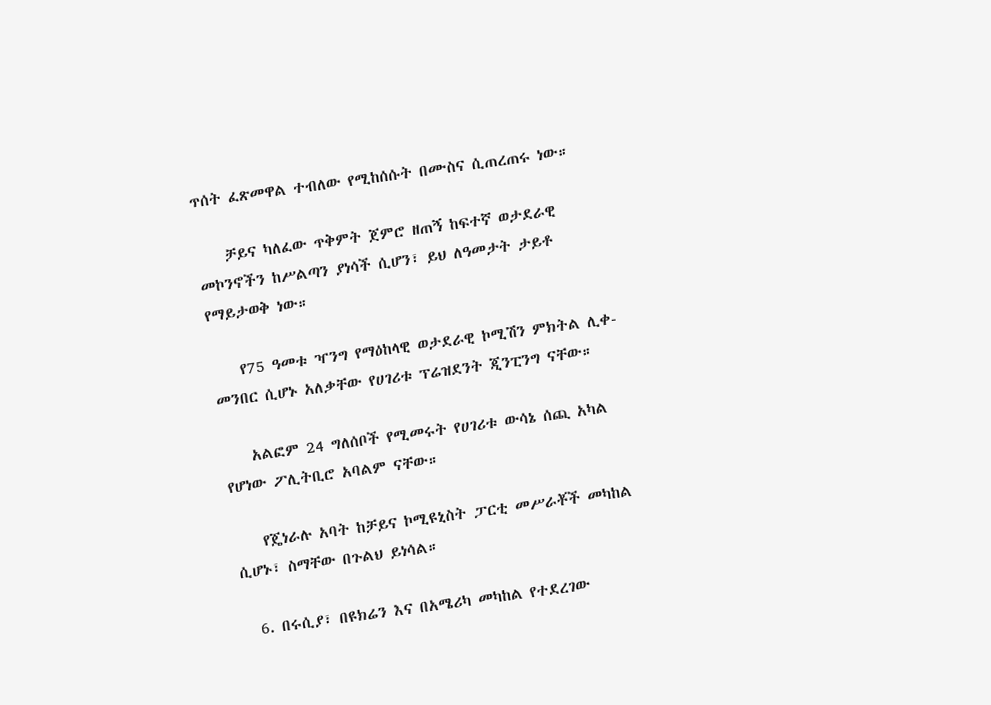ጥሰት ፈጽመዋል ተብለው የሚከሰሱት በሙስና ሲጠረጠሩ ነው።

    ቻይና ካለፈው ጥቅምት ጀምሮ ዘጠኝ ከፍተኛ ወታደራዊ መኮንኖችን ከሥልጣን ያነሳች ሲሆን፣ ይህ ለዓመታት ታይቶ የማይታወቅ ነው።

    የ75 ዓመቱ ዣንግ የማዕከላዊ ወታደራዊ ኮሚሽን ምክትል ሊቀ-መንበር ሲሆኑ አለቃቸው የሀገሪቱ ፕሬዝደንት ጂንፒንግ ናቸው።

    አልፎም 24 ግለሰቦች የሚመሩት የሀገሪቱ ውሳኔ ሰጪ አካል የሆነው ፖሊትቢሮ አባልም ናቸው።

    የጄነራሉ አባት ከቻይና ኮሚዩኒስት ፓርቲ መሥራቾች መካከል ሲሆኑ፣ ስማቸው በጉልህ ይነሳል።

  6. በሩሲያ፣ በዩክሬን እና በአሜሪካ መካከል የተደረገው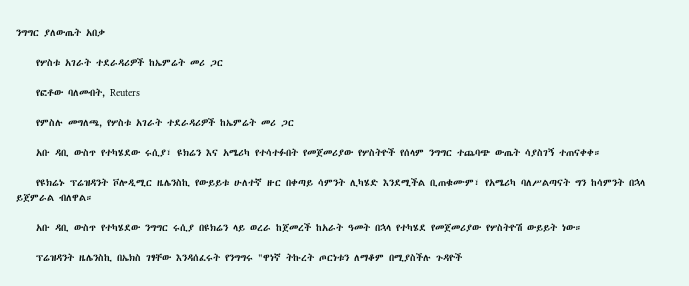ንግግር ያለውጤት አበቃ

    የሦስቱ አገራት ተደራዳሪዎች ከኤምሬት መሪ ጋር

    የፎቶው ባለመብት, Reuters

    የምስሉ መግለጫ, የሦስቱ አገራት ተደራዳሪዎች ከኤምሬት መሪ ጋር

    አቡ ዳቢ ውስጥ የተካሄደው ሩሲያ፣ ዩክሬን እና አሜሪካ የተሳተፉበት የመጀመሪያው የሦስትዮች የሰላም ንግግር ተጨባጭ ውጤት ሳያስገኝ ተጠናቀቀ።

    የዩክሬኑ ፕሬዝዳንት ቮሎዲሚር ዜሌንስኪ የውይይቱ ሁለተኛ ዙር በቀጣይ ሳምንት ሊካሄድ እንደሚችል ቢጠቁሙም፣ የአሜሪካ ባለሥልጣናት ግን ከሳምንት በኋላ ይጀምራል ብለዋል።

    አቡ ዳቢ ውስጥ የተካሄደው ንግግር ሩሲያ በዩክሬን ላይ ወረራ ከጀመረች ከአራት ዓመት በኋላ የተካሄደ የመጀመሪያው የሦስትዮሽ ውይይት ነው።

    ፕሬዝዳንት ዜሌንስኪ በኤክስ ገፃቸው እንዳሰፈሩት የንግግሩ "ዋነኛ ትኩረት ጦርነቱን ለማቆም በሚያስችሉ ጉዳዮች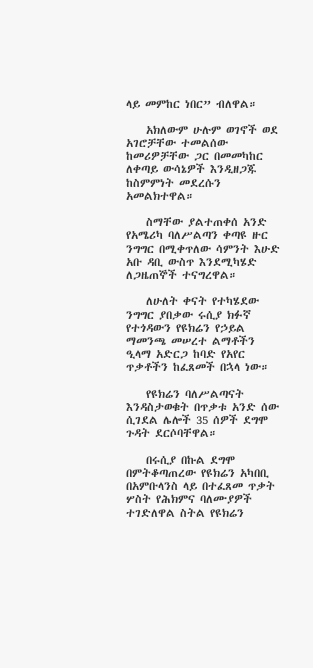ላይ መምከር ነበር” ብለዋል።

    አክለውም ሁሉም ወገኖች ወደ አገሮቻቸው ተመልሰው ከመሪዎቻቸው ጋር በመመካከር ለቀጣይ ውሳኔዎች እንዲዘጋጁ ከስምምነት መደረሱን አመልክተዋል።

    ስማቸው ያልተጠቀሰ አንድ የአሜሪካ ባለሥልጣን ቀጣዩ ዙር ንግግር በሚቀጥለው ሳምንት እሁድ አቡ ዳቢ ውስጥ እንደሚካሄድ ለጋዜጠኞች ተናግረዋል።

    ለሁለት ቀናት የተካሄደው ንግግር ያበቃው ሩሲያ ክፉኛ የተጎዳውን የዩክሬን የኃይል ማመንጫ መሠረተ ልማቶችን ዒላማ አድርጋ ከባድ የአየር ጥቃቶችን ከፈጸመች በኋላ ነው።

    የዩክሬን ባለሥልጣናት እንዳስታወቁት በጥቃቱ አንድ ሰው ሲገደል ሌሎች 35 ሰዎች ደግሞ ጉዳት ደርሶባቸዋል።

    በሩሲያ በኩል ደግሞ በምትቆጣጠረው የዩክሬን አካበቢ በአምቡላንስ ላይ በተፈጸመ ጥቃት ሦስት የሕክምና ባለሙያዎች ተገድለዋል ስትል የዩክሬን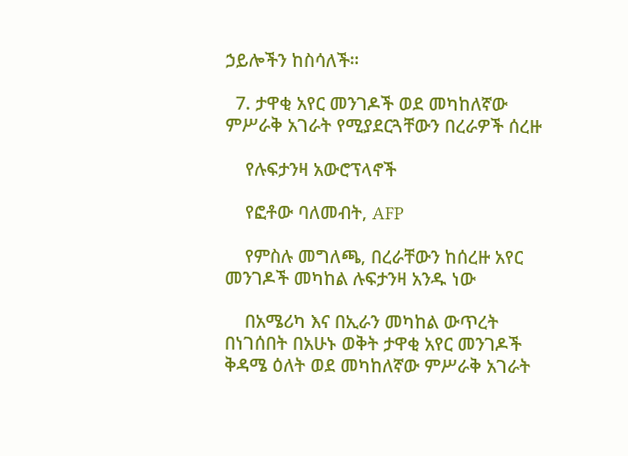ኃይሎችን ከስሳለች።

  7. ታዋቂ አየር መንገዶች ወደ መካከለኛው ምሥራቅ አገራት የሚያደርጓቸውን በረራዎች ሰረዙ

    የሉፍታንዛ አውሮፕላኖች

    የፎቶው ባለመብት, AFP

    የምስሉ መግለጫ, በረራቸውን ከሰረዙ አየር መንገዶች መካከል ሉፍታንዛ አንዱ ነው

    በአሜሪካ እና በኢራን መካከል ውጥረት በነገሰበት በአሁኑ ወቅት ታዋቂ አየር መንገዶች ቅዳሜ ዕለት ወደ መካከለኛው ምሥራቅ አገራት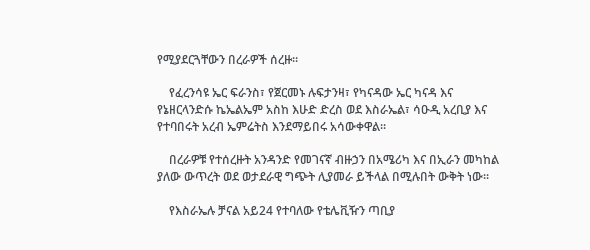የሚያደርጓቸውን በረራዎች ሰረዙ።

    የፈረንሳዩ ኤር ፍራንስ፣ የጀርመኑ ሉፍታንዛ፣ የካናዳው ኤር ካናዳ እና የኔዘርላንድሱ ኬኤልኤም አስከ እሁድ ድረስ ወደ እስራኤል፣ ሳዑዲ አረቢያ እና የተባበሩት አረብ ኤምሬትስ እንደማይበሩ አሳውቀዋል።

    በረራዎቹ የተሰረዙት አንዳንድ የመገናኛ ብዙኃን በአሜሪካ እና በኢራን መካከል ያለው ውጥረት ወደ ወታደራዊ ግጭት ሊያመራ ይችላል በሚሉበት ውቅት ነው።

    የእስራኤሉ ቻናል አይ24 የተባለው የቴሌቪዥን ጣቢያ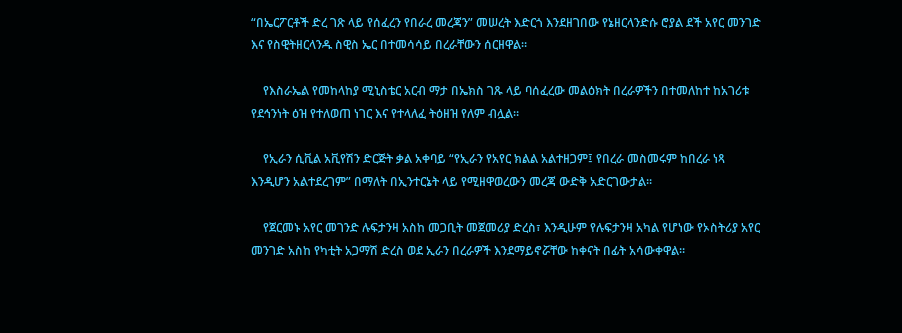“በኤርፖርቶች ድረ ገጽ ላይ የሰፈረን የበራረ መረጃን” መሠረት እድርጎ እንደዘገበው የኔዘርላንድሱ ሮያል ደች አየር መንገድ እና የስዊትዘርላንዱ ስዊስ ኤር በተመሳሳይ በረራቸውን ሰርዘዋል።

    የእስራኤል የመከላከያ ሚኒስቴር አርብ ማታ በኤክስ ገጹ ላይ ባሰፈረው መልዕክት በረራዎችን በተመለከተ ከአገሪቱ የደኅንነት ዕዝ የተለወጠ ነገር እና የተላለፈ ትዕዘዝ የለም ብሏል።

    የኢራን ሲቪል አቪየሽን ድርጅት ቃል አቀባይ “የኢራን የአየር ክልል አልተዘጋም፤ የበረራ መስመሩም ከበረራ ነጻ እንዲሆን አልተደረገም” በማለት በኢንተርኔት ላይ የሚዘዋወረውን መረጃ ውድቅ አድርገውታል።

    የጀርመኑ አየር መገንድ ሉፍታንዛ አስከ መጋቢት መጀመሪያ ድረስ፣ እንዲሁም የሉፍታንዛ አካል የሆነው የኦስትሪያ አየር መንገድ አስከ የካቲት አጋማሽ ድረስ ወደ ኢራን በረራዎች እንደማይኖሯቸው ከቀናት በፊት አሳውቀዋል።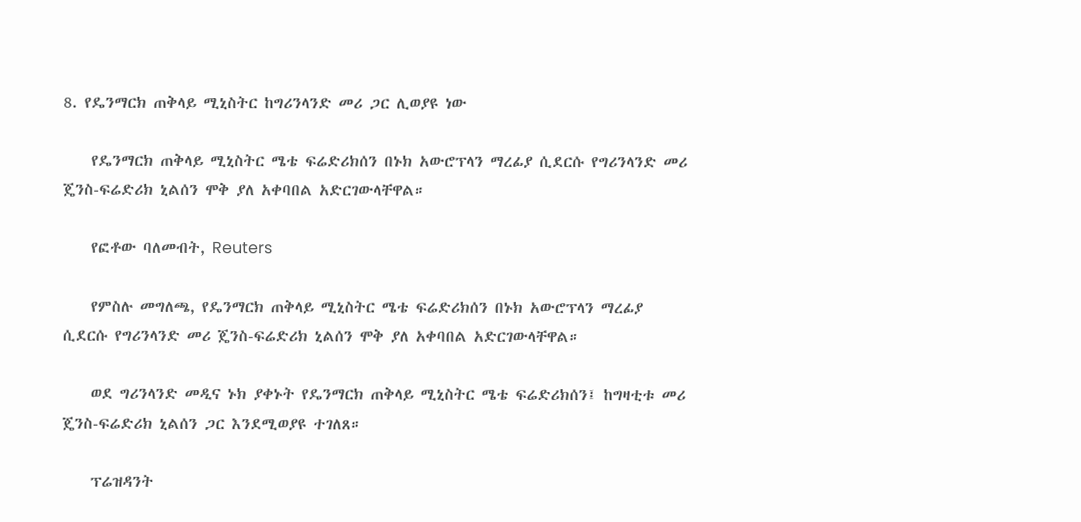8. የዴንማርክ ጠቅላይ ሚኒስትር ከግሪንላንድ መሪ ጋር ሊወያዩ ነው

    የዴንማርክ ጠቅላይ ሚኒስትር ሜቴ ፍሬድሪክሰን በኑክ አውሮፕላን ማረፊያ ሲደርሱ የግሪንላንድ መሪ ጄንስ-ፍሬድሪክ ኒልሰን ሞቅ ያለ አቀባበል አድርገውላቸዋል።

    የፎቶው ባለመብት, Reuters

    የምስሉ መግለጫ, የዴንማርክ ጠቅላይ ሚኒስትር ሜቴ ፍሬድሪክሰን በኑክ አውሮፕላን ማረፊያ ሲደርሱ የግሪንላንድ መሪ ጄንስ-ፍሬድሪክ ኒልሰን ሞቅ ያለ አቀባበል አድርገውላቸዋል።

    ወደ ግሪንላንድ መዲና ኑክ ያቀኑት የዴንማርክ ጠቅላይ ሚኒስትር ሜቴ ፍሬድሪክሰን፤ ከግዛቲቱ መሪ ጄንስ-ፍሬድሪክ ኒልሰን ጋር እንደሚወያዩ ተገለጸ።

    ፕሬዝዳንት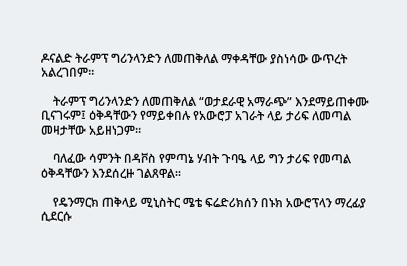ዶናልድ ትራምፕ ግሪንላንድን ለመጠቅለል ማቀዳቸው ያስነሳው ውጥረት አልረገበም።

    ትራምፕ ግሪንላንድን ለመጠቅለል “ወታደራዊ አማራጭ” እንደማይጠቀሙ ቢናገሩም፤ ዕቅዳቸውን የማይቀበሉ የአውሮፓ አገራት ላይ ታሪፍ ለመጣል መዛታቸው አይዘነጋም።

    ባለፈው ሳምንት በዳቮስ የምጣኔ ሃብት ጉባዔ ላይ ግን ታሪፍ የመጣል ዕቅዳቸውን እንደሰረዙ ገልጸዋል።

    የዴንማርክ ጠቅላይ ሚኒስትር ሜቴ ፍሬድሪክሰን በኑክ አውሮፕላን ማረፊያ ሲደርሱ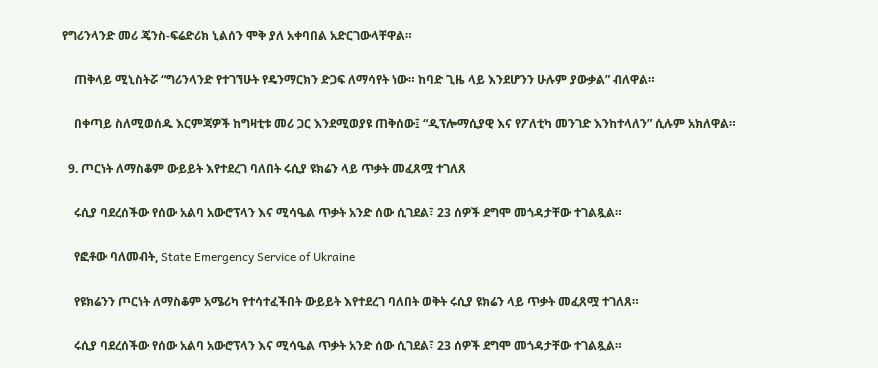የግሪንላንድ መሪ ጄንስ-ፍሬድሪክ ኒልሰን ሞቅ ያለ አቀባበል አድርገውላቸዋል።

    ጠቅላይ ሚኒስትሯ “ግሪንላንድ የተገኘሁት የዴንማርክን ድጋፍ ለማሳየት ነው። ከባድ ጊዜ ላይ እንደሆንን ሁሉም ያውቃል” ብለዋል።

    በቀጣይ ስለሚወሰዱ እርምጃዎች ከግዛቲቱ መሪ ጋር እንደሚወያዩ ጠቅሰው፤ “ዲፕሎማሲያዊ እና የፖለቲካ መንገድ እንከተላለን” ሲሉም አክለዋል።

  9. ጦርነት ለማስቆም ውይይት እየተደረገ ባለበት ሩሲያ ዩክሬን ላይ ጥቃት መፈጸሟ ተገለጸ

    ሩሲያ ባደረሰችው የሰው አልባ አውሮፕላን እና ሚሳዔል ጥቃት አንድ ሰው ሲገደል፣ 23 ሰዎች ደግሞ መጎዳታቸው ተገልጿል።

    የፎቶው ባለመብት, State Emergency Service of Ukraine

    የዩክሬንን ጦርነት ለማስቆም አሜሪካ የተሳተፈችበት ውይይት እየተደረገ ባለበት ወቅት ሩሲያ ዩክሬን ላይ ጥቃት መፈጸሟ ተገለጸ።

    ሩሲያ ባደረሰችው የሰው አልባ አውሮፕላን እና ሚሳዔል ጥቃት አንድ ሰው ሲገደል፣ 23 ሰዎች ደግሞ መጎዳታቸው ተገልጿል።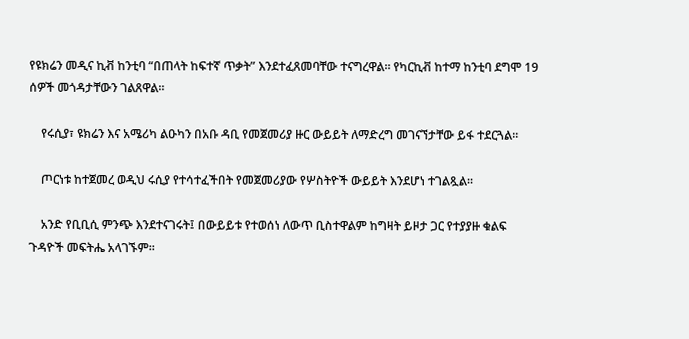የዩክሬን መዲና ኪቭ ከንቲባ “በጠላት ከፍተኛ ጥቃት” እንደተፈጸመባቸው ተናግረዋል። የካርኪቭ ከተማ ከንቲባ ደግሞ 19 ሰዎች መጎዳታቸውን ገልጸዋል።

    የሩሲያ፣ ዩክሬን እና አሜሪካ ልዑካን በአቡ ዳቢ የመጀመሪያ ዙር ውይይት ለማድረግ መገናኘታቸው ይፋ ተደርጓል።

    ጦርነቱ ከተጀመረ ወዲህ ሩሲያ የተሳተፈችበት የመጀመሪያው የሦስትዮች ውይይት እንደሆነ ተገልጿል።

    አንድ የቢቢሲ ምንጭ እንደተናገሩት፤ በውይይቱ የተወሰነ ለውጥ ቢስተዋልም ከግዛት ይዞታ ጋር የተያያዙ ቁልፍ ጉዳዮች መፍትሔ አላገኙም።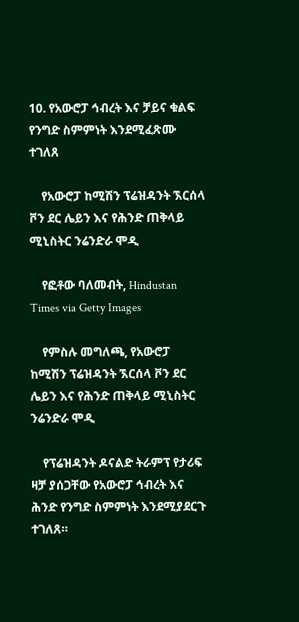10. የአውሮፓ ኅብረት እና ቻይና ቁልፍ የንግድ ስምምነት እንደሚፈጽሙ ተገለጸ

    የአውሮፓ ከሚሽን ፕሬዝዳንት ኧርሰላ ቮን ደር ሌይን እና የሕንድ ጠቅላይ ሚኒስትር ንሬንድራ ሞዲ

    የፎቶው ባለመብት, Hindustan Times via Getty Images

    የምስሉ መግለጫ, የአውሮፓ ከሚሽን ፕሬዝዳንት ኧርሰላ ቮን ደር ሌይን እና የሕንድ ጠቅላይ ሚኒስትር ንሬንድራ ሞዲ

    የፕሬዝዳንት ዶናልድ ትራምፕ የታሪፍ ዛቻ ያሰጋቸው የአውሮፓ ኅብረት እና ሕንድ የንግድ ስምምነት እንደሚያደርጉ ተገለጸ።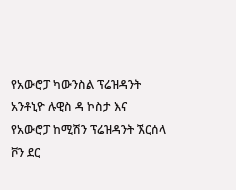የአውሮፓ ካውንስል ፕሬዝዳንት አንቶኒዮ ሉዊስ ዳ ኮስታ እና የአውሮፓ ከሚሽን ፕሬዝዳንት ኧርሰላ ቮን ደር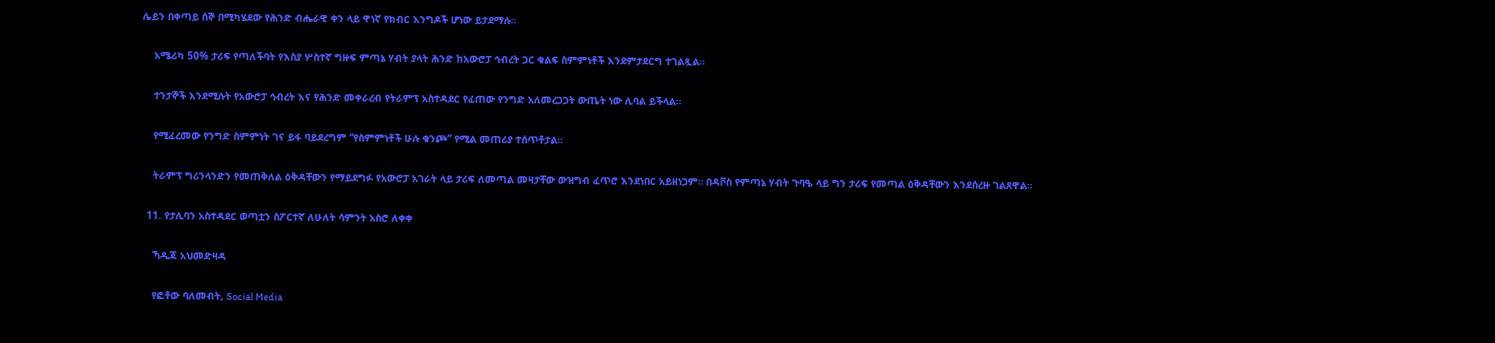ሌይን በቀጣይ ሰኞ በሚካሄደው የሕንድ ብሔራዊ ቀን ላይ ዋነኛ የክብር እንግዶች ሆነው ይታደማሉ።

    አሜሪካ 50% ታሪፍ የጣለችባት የእስያ ሦስተኛ ግዙፍ ምጣኔ ሃብት ያላት ሕንድ ከአውሮፓ ኅብረት ጋር ቁልፍ ስምምነቶች እንደምታደርግ ተገልጿል።

    ተንታኞች እንደሚሉት የአውሮፓ ኅብረት እና የሕንድ መቀራረብ የትራምፕ አስተዳደር የፈጠው የንግድ አለመረጋጋት ውጤት ነው ሊባል ይችላል።

    የሚፈረመው የንግድ ስምምነት ገና ይፋ ባይደረግም “የስምምነቶች ሁሉ ቁንጮ” የሚል መጠሪያ ተሰጥቶታል።

    ትራምፕ ግሪንላንድን የመጠቅለል ዕቅዳቸውን የማይደግፉ የአውሮፓ አገራት ላይ ታሪፍ ለመጣል መዛታቸው ውዝግብ ፈጥሮ እንደነበር አይዘነጋም። በዳቮስ የምጣኔ ሃብት ጉባዔ ላይ ግን ታሪፍ የመጣል ዕቅዳቸውን እንደሰረዙ ገልጸዋል።

  11. የታሊባን አስተዳደር ወጣቷን ስፖርተኛ ለሁለት ሳምንት አስሮ ለቀቀ

    ኻዲጃ አህመድዛዳ

    የፎቶው ባለመብት, Social Media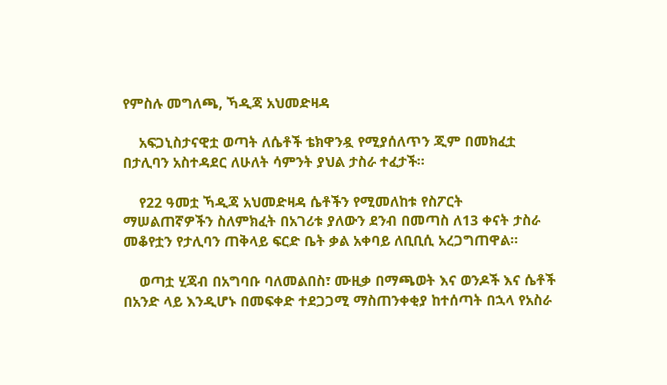የምስሉ መግለጫ, ኻዲጃ አህመድዛዳ

    አፍጋኒስታናዊቷ ወጣት ለሴቶች ቴክዋንዷ የሚያሰለጥን ጂም በመክፈቷ በታሊባን አስተዳደር ለሁለት ሳምንት ያህል ታስራ ተፈታች።

    የ22 ዓመቷ ኻዲጃ አህመድዛዳ ሴቶችን የሚመለከቱ የስፖርት ማሠልጠኛዎችን ስለምክፈት በአገሪቱ ያለውን ደንብ በመጣስ ለ13 ቀናት ታስራ መቆየቷን የታሊባን ጠቅላይ ፍርድ ቤት ቃል አቀባይ ለቢቢሲ አረጋግጠዋል።

    ወጣቷ ሂጃብ በአግባቡ ባለመልበስ፣ ሙዚቃ በማጫወት እና ወንዶች እና ሴቶች በአንድ ላይ እንዲሆኑ በመፍቀድ ተደጋጋሚ ማስጠንቀቂያ ከተሰጣት በኋላ የአስራ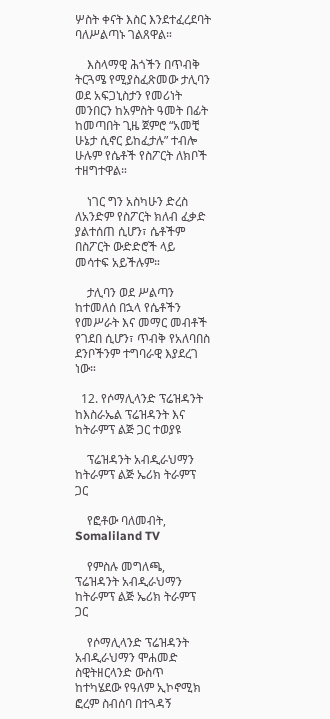ሦስት ቀናት እስር እንደተፈረደባት ባለሥልጣኑ ገልጸዋል።

    እስላማዊ ሕጎችን በጥብቅ ትርጓሜ የሚያስፈጽመው ታሊባን ወደ አፍጋኒስታን የመሪነት መንበርን ከአምስት ዓመት በፊት ከመጣበት ጊዜ ጀምሮ “አመቺ ሁኔታ ሲኖር ይከፈታሉ” ተብሎ ሁሉም የሴቶች የስፖርት ለክቦች ተዘግተዋል።

    ነገር ግን አስካሁን ድረስ ለአንድም የስፖርት ክለብ ፈቃድ ያልተሰጠ ሲሆን፣ ሴቶችም በስፖርት ውድድሮች ላይ መሳተፍ አይችሉም።

    ታሊባን ወደ ሥልጣን ከተመለሰ በኋላ የሴቶችን የመሥራት እና መማር መብቶች የገደበ ሲሆን፣ ጥብቅ የአለባበስ ደንቦችንም ተግባራዊ እያደረገ ነው።

  12. የሶማሊላንድ ፕሬዝዳንት ከእስራኤል ፕሬዝዳንት እና ከትራምፕ ልጅ ጋር ተወያዩ

    ፕሬዝዳንት አብዲራህማን ከትራምፕ ልጅ ኤሪክ ትራምፕ ጋር

    የፎቶው ባለመብት, Somaliland TV

    የምስሉ መግለጫ, ፕሬዝዳንት አብዲራህማን ከትራምፕ ልጅ ኤሪክ ትራምፕ ጋር

    የሶማሊላንድ ፕሬዝዳንት አብዲራህማን ሞሐመድ ስዊትዘርላንድ ውስጥ ከተካሄደው የዓለም ኢኮኖሚክ ፎረም ስብሰባ በተጓዳኝ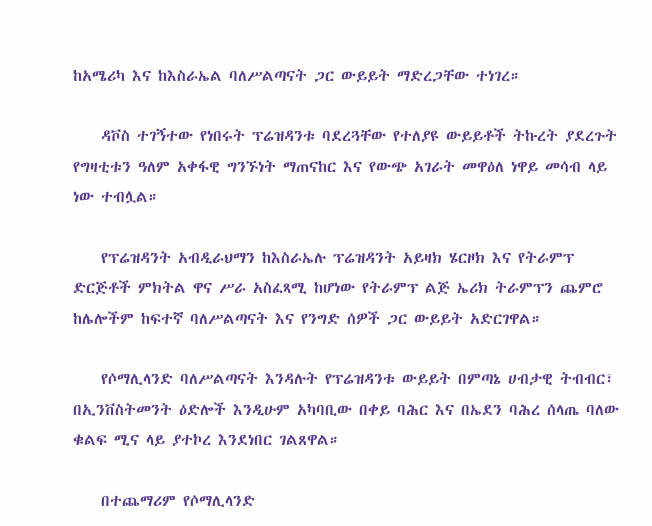ከአሜሪካ እና ከእስራኤል ባለሥልጣናት ጋር ውይይት ማድረጋቸው ተነገረ።

    ዳቮስ ተገኝተው የነበሩት ፕሬዝዳንቱ ባደረጓቸው የተለያዩ ውይይቶች ትኩረት ያደረጉት የግዛቲቱን ዓለም አቀፋዊ ግንኙነት ማጠናከር እና የውጭ አገራት መዋዕለ ነዋይ መሳብ ላይ ነው ተብሏል።

    የፕሬዝዳንት አብዲራህማን ከእስራኤሉ ፕሬዝዳንት አይዛክ ሄርዞክ እና የትራምፕ ድርጅቶች ምክትል ዋና ሥራ አስፈጻሚ ከሆነው የትራምፕ ልጅ ኤሪክ ትራምፕን ጨምሮ ከሌሎችም ከፍተኛ ባለሥልጣናት እና የንግድ ሰዎች ጋር ውይይት አድርገዋል።

    የሶማሊላንድ ባለሥልጣናት እንዳሉት የፕሬዝዳንቱ ውይይት በምጣኔ ሀብታዊ ትብብር፣ በኢንቨስትመንት ዕድሎች እንዲሁም አካባቢው በቀይ ባሕር እና በኤደን ባሕረ ሰላጤ ባለው ቁልፍ ሚና ላይ ያተኮረ እንደነበር ገልጸዋል።

    በተጨማሪም የሶማሊላንድ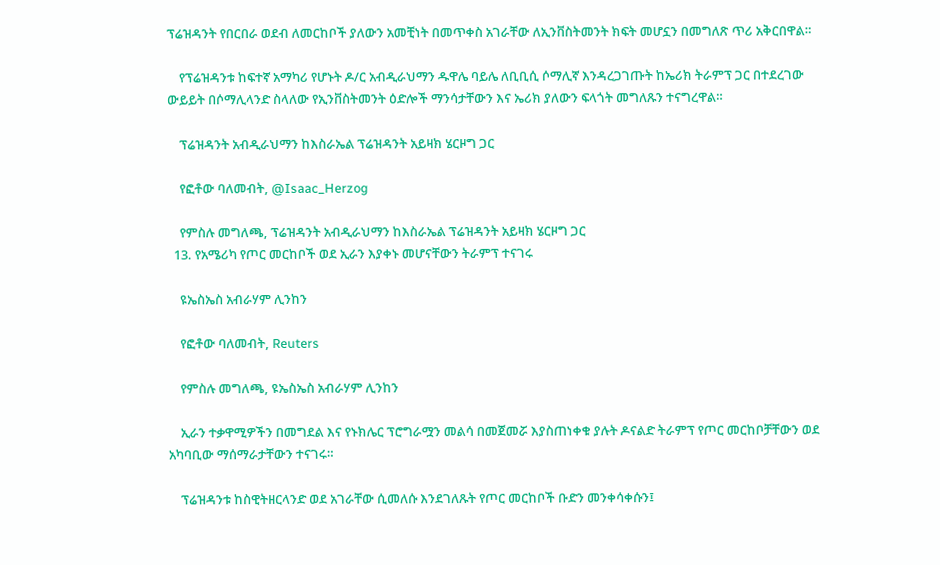ፕሬዝዳንት የበርበራ ወደብ ለመርከቦች ያለውን አመቺነት በመጥቀስ አገራቸው ለኢንቨስትመንት ክፍት መሆኗን በመግለጽ ጥሪ አቅርበዋል።

    የፕሬዝዳንቱ ከፍተኛ አማካሪ የሆኑት ዶ/ር አብዲራህማን ዱዋሌ ባይሌ ለቢቢሲ ሶማሊኛ እንዳረጋገጡት ከኤሪክ ትራምፕ ጋር በተደረገው ውይይት በሶማሊላንድ ስላለው የኢንቨስትመንት ዕድሎች ማንሳታቸውን እና ኤሪክ ያለውን ፍላጎት መግለጹን ተናግረዋል።

    ፕሬዝዳንት አብዲራህማን ከእስራኤል ፕሬዝዳንት አይዛክ ሄርዞግ ጋር

    የፎቶው ባለመብት, @Isaac_Herzog

    የምስሉ መግለጫ, ፕሬዝዳንት አብዲራህማን ከእስራኤል ፕሬዝዳንት አይዛክ ሄርዞግ ጋር
  13. የአሜሪካ የጦር መርከቦች ወደ ኢራን እያቀኑ መሆናቸውን ትራምፕ ተናገሩ

    ዩኤስኤስ አብራሃም ሊንከን

    የፎቶው ባለመብት, Reuters

    የምስሉ መግለጫ, ዩኤስኤስ አብራሃም ሊንከን

    ኢራን ተቃዋሚዎችን በመግደል እና የኑክሌር ፕሮግራሟን መልሳ በመጀመሯ እያስጠነቀቁ ያሉት ዶናልድ ትራምፕ የጦር መርከቦቻቸውን ወደ አካባቢው ማሰማራታቸውን ተናገሩ።

    ፕሬዝዳንቱ ከስዊትዘርላንድ ወደ አገራቸው ሲመለሱ እንደገለጹት የጦር መርከቦች ቡድን መንቀሳቀሱን፤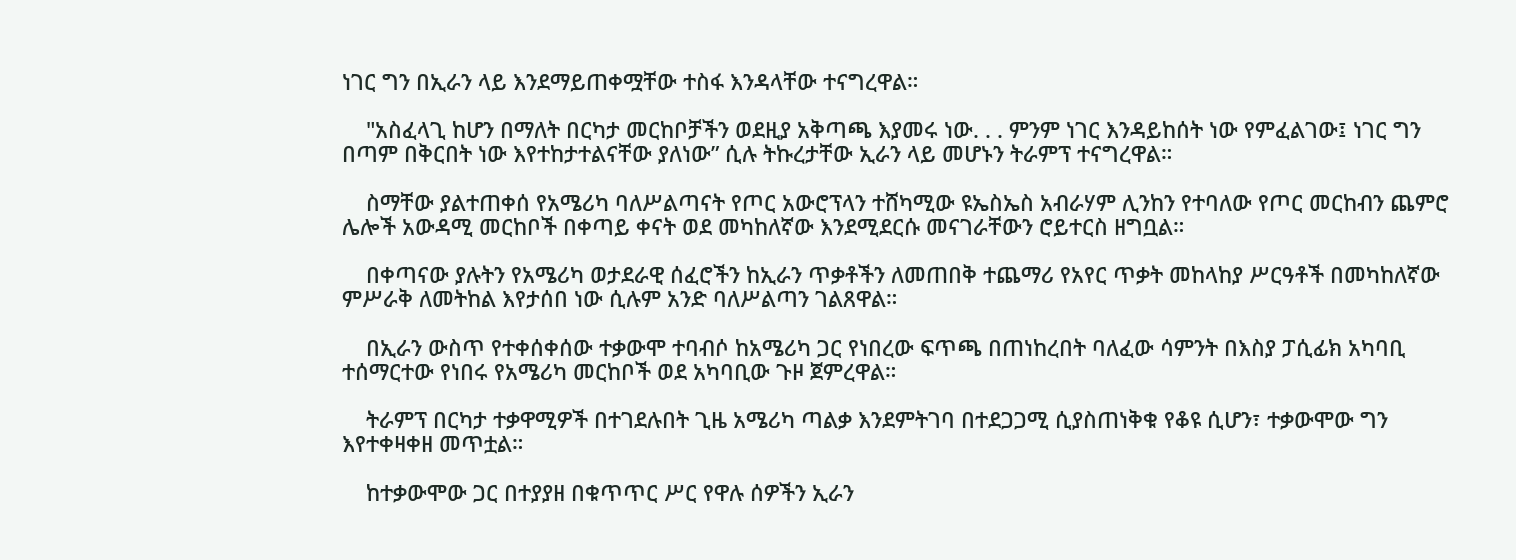ነገር ግን በኢራን ላይ እንደማይጠቀሟቸው ተስፋ እንዳላቸው ተናግረዋል።

    "አስፈላጊ ከሆን በማለት በርካታ መርከቦቻችን ወደዚያ አቅጣጫ እያመሩ ነው. . . ምንም ነገር እንዳይከሰት ነው የምፈልገው፤ ነገር ግን በጣም በቅርበት ነው እየተከታተልናቸው ያለነው” ሲሉ ትኩረታቸው ኢራን ላይ መሆኑን ትራምፕ ተናግረዋል።

    ስማቸው ያልተጠቀሰ የአሜሪካ ባለሥልጣናት የጦር አውሮፕላን ተሸካሚው ዩኤስኤስ አብራሃም ሊንከን የተባለው የጦር መርከብን ጨምሮ ሌሎች አውዳሚ መርከቦች በቀጣይ ቀናት ወደ መካከለኛው እንደሚደርሱ መናገራቸውን ሮይተርስ ዘግቧል።

    በቀጣናው ያሉትን የአሜሪካ ወታደራዊ ሰፈሮችን ከኢራን ጥቃቶችን ለመጠበቅ ተጨማሪ የአየር ጥቃት መከላከያ ሥርዓቶች በመካከለኛው ምሥራቅ ለመትከል እየታሰበ ነው ሲሉም አንድ ባለሥልጣን ገልጸዋል።

    በኢራን ውስጥ የተቀሰቀሰው ተቃውሞ ተባብሶ ከአሜሪካ ጋር የነበረው ፍጥጫ በጠነከረበት ባለፈው ሳምንት በእስያ ፓሲፊክ አካባቢ ተሰማርተው የነበሩ የአሜሪካ መርከቦች ወደ አካባቢው ጉዞ ጀምረዋል።

    ትራምፕ በርካታ ተቃዋሚዎች በተገደሉበት ጊዜ አሜሪካ ጣልቃ እንደምትገባ በተደጋጋሚ ሲያስጠነቅቁ የቆዩ ሲሆን፣ ተቃውሞው ግን እየተቀዛቀዘ መጥቷል።

    ከተቃውሞው ጋር በተያያዘ በቁጥጥር ሥር የዋሉ ሰዎችን ኢራን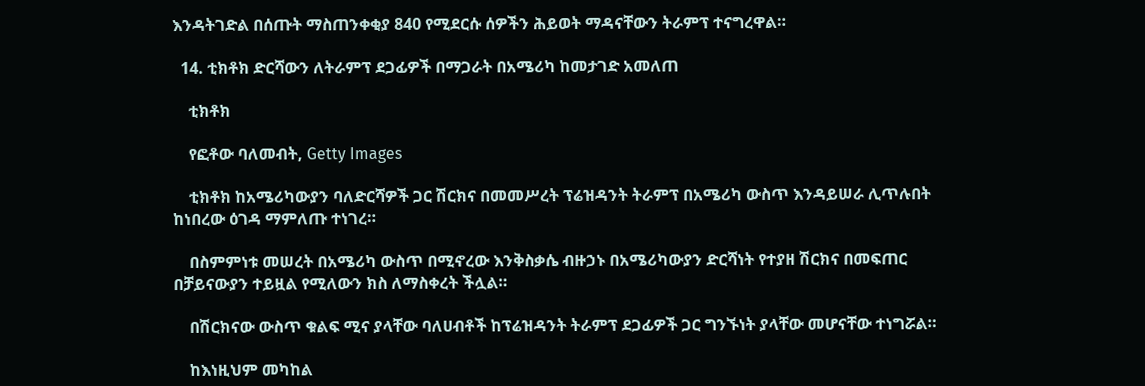እንዳትገድል በሰጡት ማስጠንቀቂያ 840 የሚደርሱ ሰዎችን ሕይወት ማዳናቸውን ትራምፕ ተናግረዋል።

  14. ቲክቶክ ድርሻውን ለትራምፕ ደጋፊዎች በማጋራት በአሜሪካ ከመታገድ አመለጠ

    ቲክቶክ

    የፎቶው ባለመብት, Getty Images

    ቲክቶክ ከአሜሪካውያን ባለድርሻዎች ጋር ሽርክና በመመሥረት ፕሬዝዳንት ትራምፕ በአሜሪካ ውስጥ እንዳይሠራ ሊጥሉበት ከነበረው ዕገዳ ማምለጡ ተነገረ።

    በስምምነቱ መሠረት በአሜሪካ ውስጥ በሚኖረው እንቅስቃሴ ብዙኃኑ በአሜሪካውያን ድርሻነት የተያዘ ሽርክና በመፍጠር በቻይናውያን ተይዟል የሚለውን ክስ ለማስቀረት ችሏል።

    በሽርክናው ውስጥ ቁልፍ ሚና ያላቸው ባለሀብቶች ከፕሬዝዳንት ትራምፕ ደጋፊዎች ጋር ግንኙነት ያላቸው መሆናቸው ተነግሯል።

    ከእነዚህም መካከል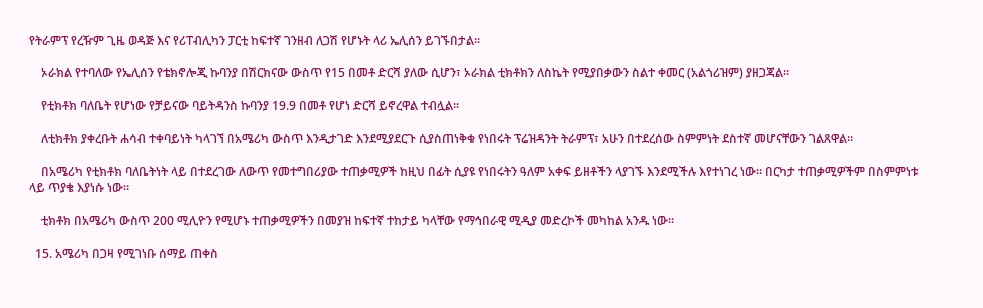የትራምፕ የረዥም ጊዜ ወዳጅ እና የሪፐብሊካን ፓርቲ ከፍተኛ ገንዘብ ለጋሽ የሆኑት ላሪ ኤሊሰን ይገኙበታል።

    ኦራክል የተባለው የኤሊሰን የቴክኖሎጂ ኩባንያ በሽርክናው ውስጥ የ15 በመቶ ድርሻ ያለው ሲሆን፣ ኦራክል ቲክቶክን ለስኬት የሚያበቃውን ስልተ ቀመር (አልጎሪዝም) ያዘጋጃል።

    የቲክቶክ ባለቤት የሆነው የቻይናው ባይትዳንስ ኩባንያ 19.9 በመቶ የሆነ ድርሻ ይኖረዋል ተብሏል።

    ለቲክቶክ ያቀረቡት ሐሳብ ተቀባይነት ካላገኘ በአሜሪካ ውስጥ እንዲታገድ እንደሚያደርጉ ሲያስጠነቅቁ የነበሩት ፕሬዝዳንት ትራምፕ፣ አሁን በተደረሰው ስምምነት ደስተኛ መሆናቸውን ገልጸዋል።

    በአሜሪካ የቲክቶክ ባለቤትነት ላይ በተደረገው ለውጥ የመተግበሪያው ተጠቃሚዎች ከዚህ በፊት ሲያዩ የነበሩትን ዓለም አቀፍ ይዘቶችን ላያገኙ እንደሚችሉ እየተነገረ ነው። በርካታ ተጠቃሚዎችም በስምምነቱ ላይ ጥያቄ እያነሱ ነው።

    ቲክቶክ በአሜሪካ ውስጥ 200 ሚሊዮን የሚሆኑ ተጠቃሚዎችን በመያዝ ከፍተኛ ተከታይ ካላቸው የማኅበራዊ ሚዲያ መድረኮች መካከል አንዱ ነው።

  15. አሜሪካ በጋዛ የሚገነቡ ሰማይ ጠቀስ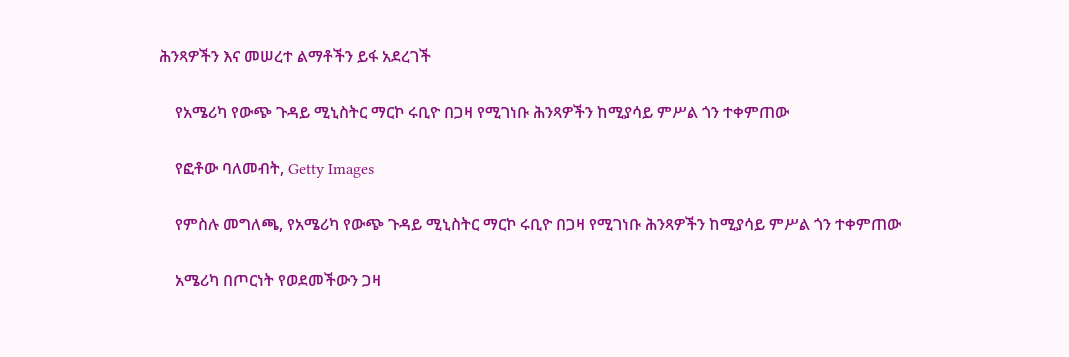ሕንጻዎችን እና መሠረተ ልማቶችን ይፋ አደረገች

    የአሜሪካ የውጭ ጉዳይ ሚኒስትር ማርኮ ሩቢዮ በጋዛ የሚገነቡ ሕንጻዎችን ከሚያሳይ ምሥል ጎን ተቀምጠው

    የፎቶው ባለመብት, Getty Images

    የምስሉ መግለጫ, የአሜሪካ የውጭ ጉዳይ ሚኒስትር ማርኮ ሩቢዮ በጋዛ የሚገነቡ ሕንጻዎችን ከሚያሳይ ምሥል ጎን ተቀምጠው

    አሜሪካ በጦርነት የወደመችውን ጋዛ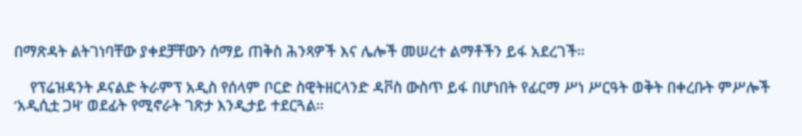በማጽዳት ልትገነባቸው ያቀደቻቸውን ሰማይ ጠቅስ ሕንጻዎች እና ሌሎች መሠረተ ልማቶችን ይፋ አደረገች።

    የፕሬዝዳንት ዶናልድ ትራምፕ አዲስ የሰላም ቦርድ ስዊትዘርላንድ ዳቮስ ውስጥ ይፋ በሆነበት የፊርማ ሥነ ሥርዓት ወቅት በቀረቡት ምሥሎች ‘አዲሲቷ ጋዛ’ ወደፊት የሚኖራት ገጽታ እንዲታይ ተደርጓል።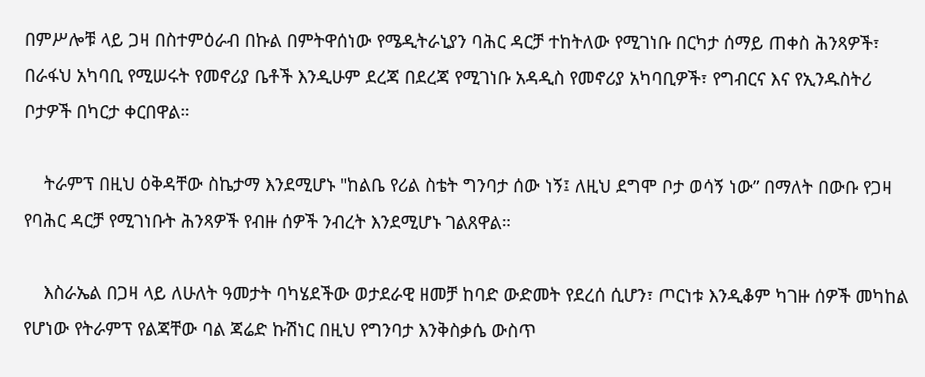በምሥሎቹ ላይ ጋዛ በስተምዕራብ በኩል በምትዋሰነው የሜዲትራኒያን ባሕር ዳርቻ ተከትለው የሚገነቡ በርካታ ሰማይ ጠቀስ ሕንጻዎች፣ በራፋህ አካባቢ የሚሠሩት የመኖሪያ ቤቶች እንዲሁም ደረጃ በደረጃ የሚገነቡ አዳዲስ የመኖሪያ አካባቢዎች፣ የግብርና እና የኢንዱስትሪ ቦታዎች በካርታ ቀርበዋል።

    ትራምፕ በዚህ ዕቅዳቸው ስኬታማ እንደሚሆኑ "ከልቤ የሪል ስቴት ግንባታ ሰው ነኝ፤ ለዚህ ደግሞ ቦታ ወሳኝ ነው” በማለት በውቡ የጋዛ የባሕር ዳርቻ የሚገነቡት ሕንጻዎች የብዙ ሰዎች ንብረት እንደሚሆኑ ገልጸዋል።

    እስራኤል በጋዛ ላይ ለሁለት ዓመታት ባካሄደችው ወታደራዊ ዘመቻ ከባድ ውድመት የደረሰ ሲሆን፣ ጦርነቱ እንዲቆም ካገዙ ሰዎች መካከል የሆነው የትራምፕ የልጃቸው ባል ጃሬድ ኩሽነር በዚህ የግንባታ እንቅስቃሴ ውስጥ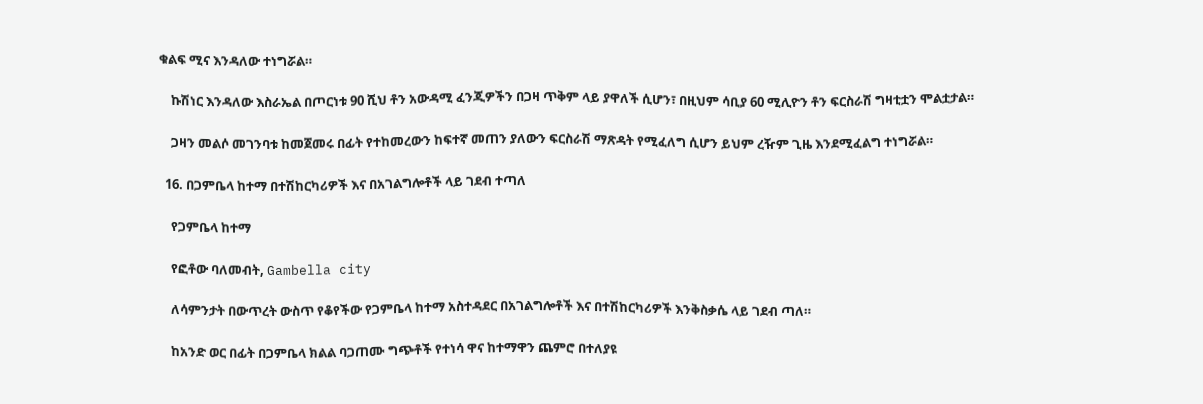ቁልፍ ሚና እንዳለው ተነግሯል።

    ኩሽነር እንዳለው እስራኤል በጦርነቱ 90 ሺህ ቶን አውዳሚ ፈንጂዎችን በጋዛ ጥቅም ላይ ያዋለች ሲሆን፣ በዚህም ሳቢያ 60 ሚሊዮን ቶን ፍርስራሽ ግዛቲቷን ሞልቷታል።

    ጋዛን መልሶ መገንባቱ ከመጀመሩ በፊት የተከመረውን ከፍተኛ መጠን ያለውን ፍርስራሽ ማጽዳት የሚፈለግ ሲሆን ይህም ረዥም ጊዜ እንደሚፈልግ ተነግሯል።

  16. በጋምቤላ ከተማ በተሽከርካሪዎች እና በአገልግሎቶች ላይ ገደብ ተጣለ

    የጋምቤላ ከተማ

    የፎቶው ባለመብት, Gambella city

    ለሳምንታት በውጥረት ውስጥ የቆየችው የጋምቤላ ከተማ አስተዳደር በአገልግሎቶች እና በተሽከርካሪዎች እንቅስቃሴ ላይ ገደብ ጣለ።

    ከአንድ ወር በፊት በጋምቤላ ክልል ባጋጠሙ ግጭቶች የተነሳ ዋና ከተማዋን ጨምሮ በተለያዩ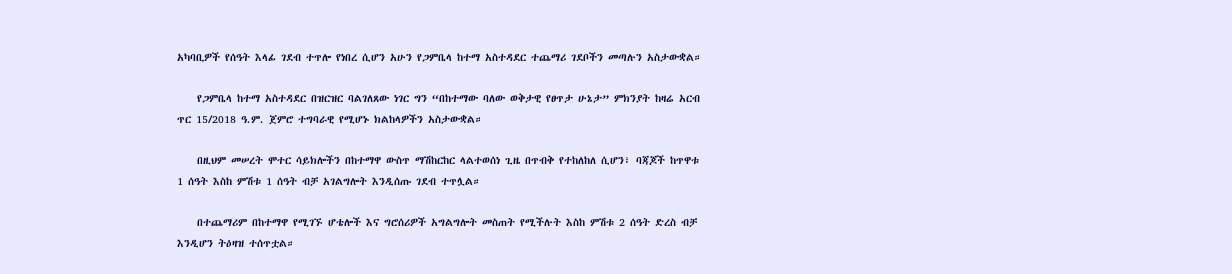አካባቢዎች የሰዓት እላፊ ገደብ ተጥሎ የነበረ ሲሆን አሁን የጋምቤላ ከተማ አስተዳደር ተጨማሪ ገደቦችን መጣሉን አስታውቋል።

    የጋምቤላ ከተማ አስተዳደር በዝርዝር ባልገለጸው ነገር ግን “በከተማው ባለው ወቅታዊ የፀጥታ ሁኔታ” ምክንያት ከዛሬ አርብ ጥር 15/2018 ዓ.ም. ጀምሮ ተግባራዊ የሚሆኑ ክልከላዎችን አስታውቋል።

    በዚህም መሠረት ሞተር ሳይክሎችን በከተማዋ ውስጥ ማሽከርከር ላልተወሰነ ጊዜ በጥብቅ የተከለከለ ሲሆን፣ ባጃጆች ከጥዋቱ 1 ሰዓት እስከ ምሽቱ 1 ሰዓት ብቻ አገልግሎት እንዲሰጡ ገደብ ተጥሏል።

    በተጨማሪም በከተማዋ የሚገኙ ሆቴሎች እና ግሮሰሪዎች አግልግሎት መስጠት የሚችሉት እስከ ምሽቱ 2 ሰዓት ድረስ ብቻ እንዲሆን ትዕዛዝ ተሰጥቷል።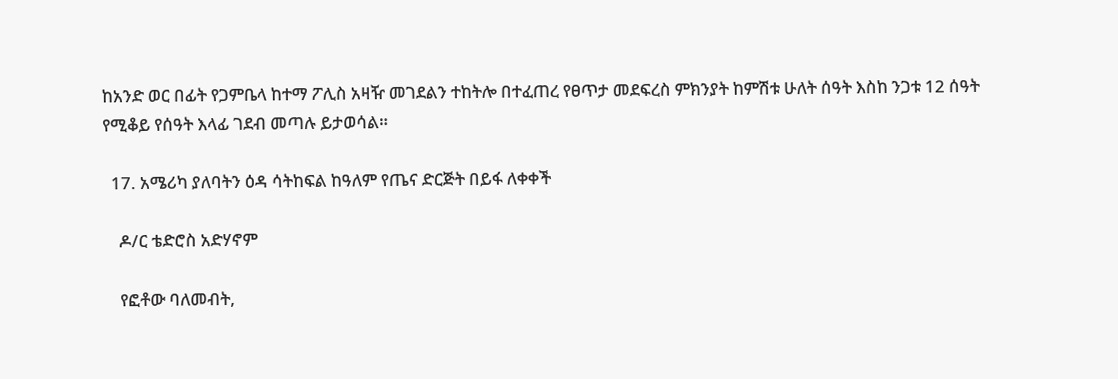ከአንድ ወር በፊት የጋምቤላ ከተማ ፖሊስ አዛዥ መገደልን ተከትሎ በተፈጠረ የፀጥታ መደፍረስ ምክንያት ከምሽቱ ሁለት ሰዓት እስከ ንጋቱ 12 ሰዓት የሚቆይ የሰዓት እላፊ ገደብ መጣሉ ይታወሳል።

  17. አሜሪካ ያለባትን ዕዳ ሳትከፍል ከዓለም የጤና ድርጅት በይፋ ለቀቀች

    ዶ/ር ቴድሮስ አድሃኖም

    የፎቶው ባለመብት,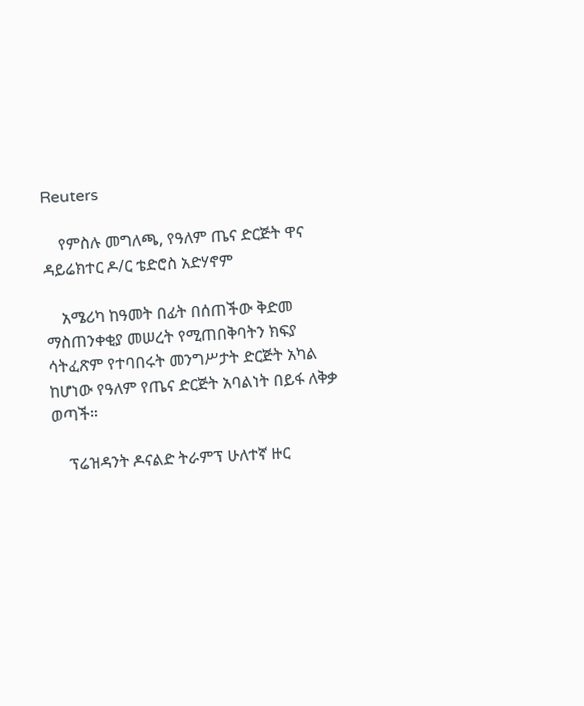Reuters

    የምስሉ መግለጫ, የዓለም ጤና ድርጅት ዋና ዳይሬክተር ዶ/ር ቴድሮስ አድሃኖም

    አሜሪካ ከዓመት በፊት በሰጠችው ቅድመ ማስጠንቀቂያ መሠረት የሚጠበቅባትን ክፍያ ሳትፈጽም የተባበሩት መንግሥታት ድርጅት አካል ከሆነው የዓለም የጤና ድርጅት አባልነት በይፋ ለቅቃ ወጣች።

    ፕሬዝዳንት ዶናልድ ትራምፕ ሁለተኛ ዙር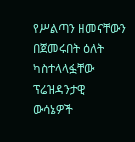የሥልጣን ዘመናቸውን በጀመሩበት ዕለት ካስተላላፏቸው ፕሬዝዳንታዊ ውሳኔዎች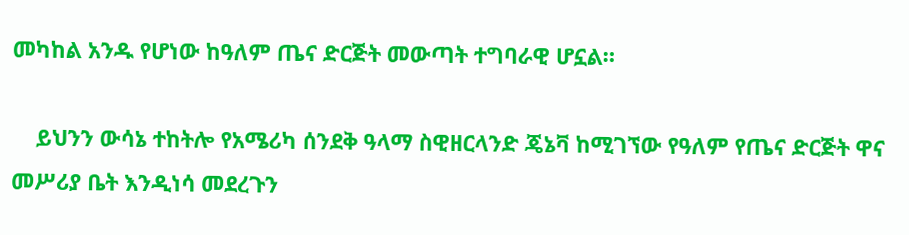መካከል አንዱ የሆነው ከዓለም ጤና ድርጅት መውጣት ተግባራዊ ሆኗል።

    ይህንን ውሳኔ ተከትሎ የአሜሪካ ሰንደቅ ዓላማ ስዊዘርላንድ ጄኔቫ ከሚገኘው የዓለም የጤና ድርጅት ዋና መሥሪያ ቤት እንዲነሳ መደረጉን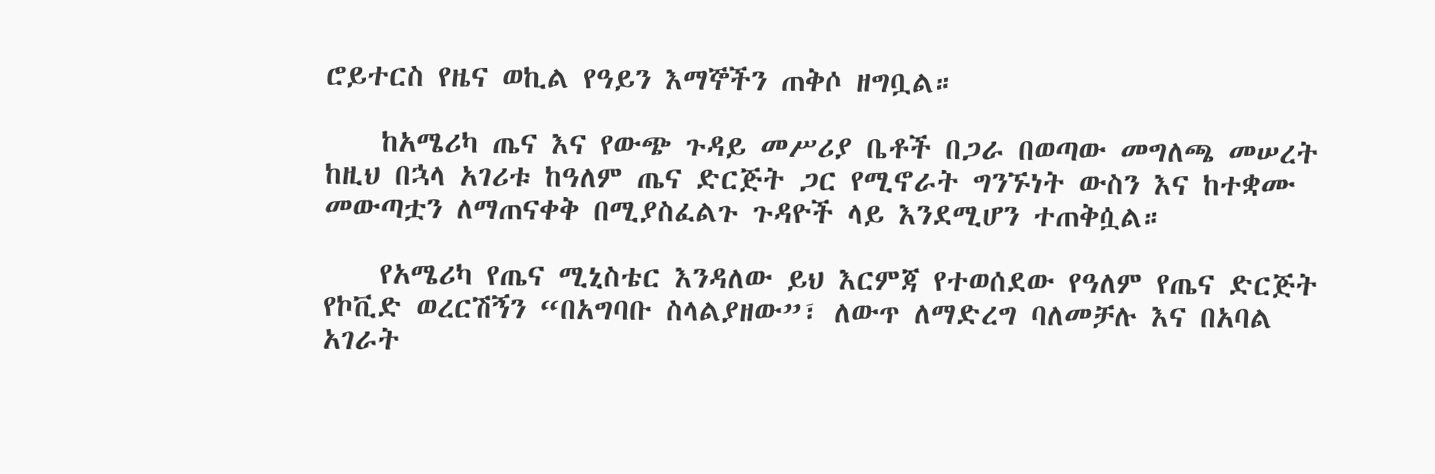ሮይተርስ የዜና ወኪል የዓይን እማኞችን ጠቅሶ ዘግቧል።

    ከአሜሪካ ጤና እና የውጭ ጉዳይ መሥሪያ ቤቶች በጋራ በወጣው መግለጫ መሠረት ከዚህ በኋላ አገሪቱ ከዓለም ጤና ድርጅት ጋር የሚኖራት ግንኙነት ውስን እና ከተቋሙ መውጣቷን ለማጠናቀቅ በሚያስፈልጉ ጉዳዮች ላይ እንደሚሆን ተጠቅሷል።

    የአሜሪካ የጤና ሚኒስቴር እንዳለው ይህ እርምጃ የተወሰደው የዓለም የጤና ድርጅት የኮቪድ ወረርሽኝን “በአግባቡ ስላልያዘው”፣ ለውጥ ለማድረግ ባለመቻሉ እና በአባል አገራት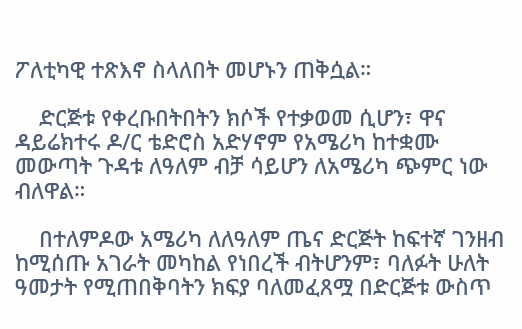ፖለቲካዊ ተጽእኖ ስላለበት መሆኑን ጠቅሷል።

    ድርጅቱ የቀረቡበትበትን ክሶች የተቃወመ ሲሆን፣ ዋና ዳይሬክተሩ ዶ/ር ቴድሮስ አድሃኖም የአሜሪካ ከተቋሙ መውጣት ጉዳቱ ለዓለም ብቻ ሳይሆን ለአሜሪካ ጭምር ነው ብለዋል።

    በተለምዶው አሜሪካ ለለዓለም ጤና ድርጅት ከፍተኛ ገንዘብ ከሚሰጡ አገራት መካከል የነበረች ብትሆንም፣ ባለፉት ሁለት ዓመታት የሚጠበቅባትን ክፍያ ባለመፈጸሟ በድርጅቱ ውስጥ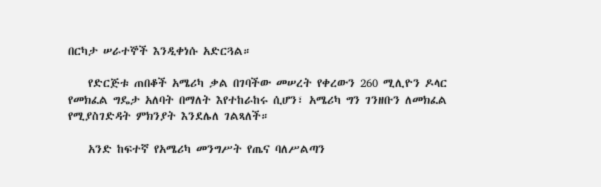በርካታ ሠራተኞች እንዲቀነሱ አድርጓል።

    የድርጅቱ ጠበቆች አሜሪካ ቃል በገባችው መሠረት የቀረውን 260 ሚሊዮን ዶላር የመክፈል ግዴታ አለባት በማለት እየተከራከሩ ሲሆን፣ አሜሪካ ግን ገንዘቡን ለመክፈል የሚያስገድዳት ምክንያት እንደሌለ ገልጻለች።

    አንድ ከፍተኛ የአሜሪካ መንግሥት የጤና ባለሥልጣን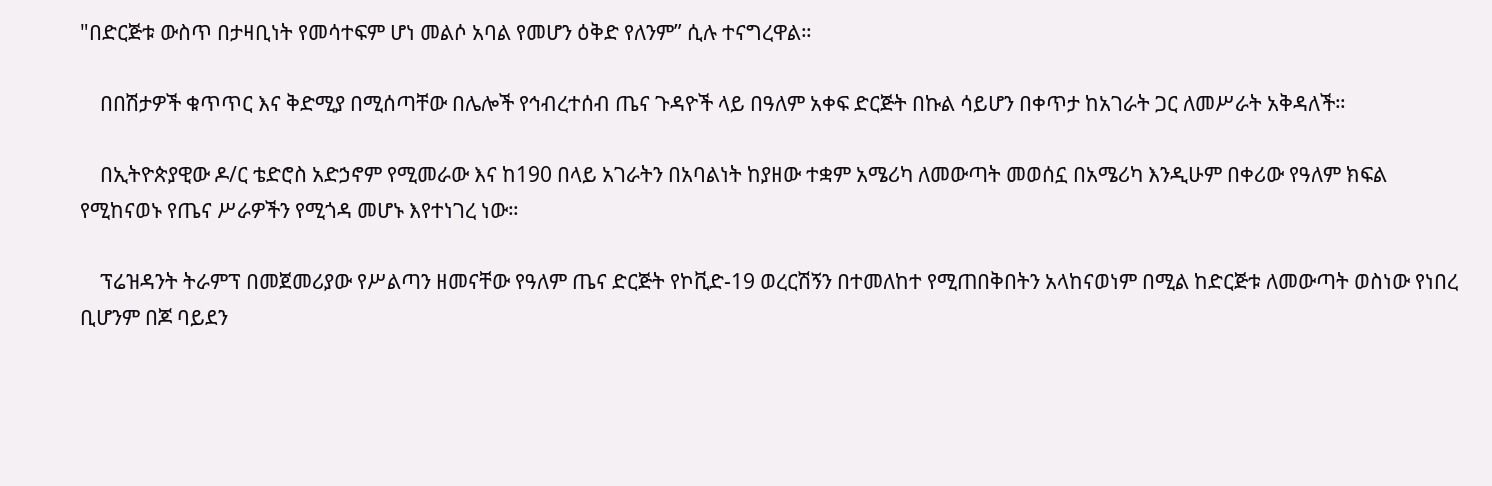"በድርጅቱ ውስጥ በታዛቢነት የመሳተፍም ሆነ መልሶ አባል የመሆን ዕቅድ የለንም” ሲሉ ተናግረዋል።

    በበሽታዎች ቁጥጥር እና ቅድሚያ በሚሰጣቸው በሌሎች የኅብረተሰብ ጤና ጉዳዮች ላይ በዓለም አቀፍ ድርጅት በኩል ሳይሆን በቀጥታ ከአገራት ጋር ለመሥራት አቅዳለች።

    በኢትዮጵያዊው ዶ/ር ቴድሮስ አድኃኖም የሚመራው እና ከ190 በላይ አገራትን በአባልነት ከያዘው ተቋም አሜሪካ ለመውጣት መወሰኗ በአሜሪካ እንዲሁም በቀሪው የዓለም ክፍል የሚከናወኑ የጤና ሥራዎችን የሚጎዳ መሆኑ እየተነገረ ነው።

    ፕሬዝዳንት ትራምፕ በመጀመሪያው የሥልጣን ዘመናቸው የዓለም ጤና ድርጅት የኮቪድ-19 ወረርሽኝን በተመለከተ የሚጠበቅበትን አላከናወነም በሚል ከድርጅቱ ለመውጣት ወስነው የነበረ ቢሆንም በጆ ባይደን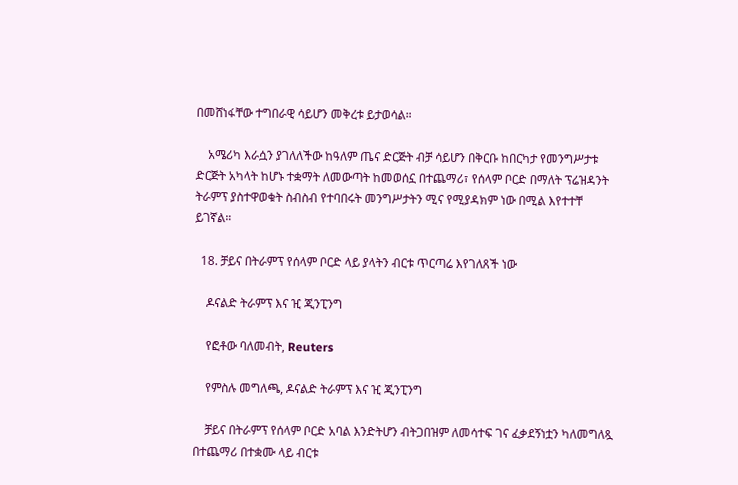በመሸነፋቸው ተግበራዊ ሳይሆን መቅረቱ ይታወሳል።

    አሜሪካ እራሷን ያገለለችው ከዓለም ጤና ድርጅት ብቻ ሳይሆን በቅርቡ ከበርካታ የመንግሥታቱ ድርጅት አካላት ከሆኑ ተቋማት ለመውጣት ከመወሰኗ በተጨማሪ፣ የሰላም ቦርድ በማለት ፕሬዝዳንት ትራምፕ ያስተዋወቁት ስብስብ የተባበሩት መንግሥታትን ሚና የሚያዳክም ነው በሚል እየተተቸ ይገኛል።

  18. ቻይና በትራምፕ የሰላም ቦርድ ላይ ያላትን ብርቱ ጥርጣሬ እየገለጸች ነው

    ዶናልድ ትራምፕ እና ዢ ጂንፒንግ

    የፎቶው ባለመብት, Reuters

    የምስሉ መግለጫ, ዶናልድ ትራምፕ እና ዢ ጂንፒንግ

    ቻይና በትራምፕ የሰላም ቦርድ አባል እንድትሆን ብትጋበዝም ለመሳተፍ ገና ፈቃደኝነቷን ካለመግለጿ በተጨማሪ በተቋሙ ላይ ብርቱ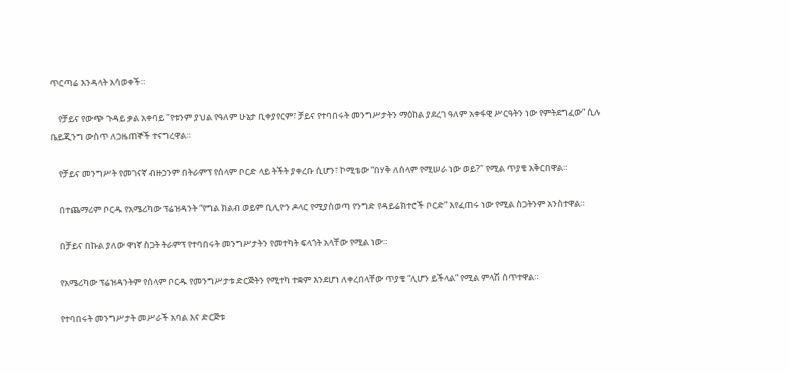ጥርጣሬ እንዳላት አሳወቀች።

    የቻይና የውጭ ጉዳይ ቃል አቀባይ "የቱንም ያህል የዓለም ሁኔታ ቢቀያየርም፣ ቻይና የተባበሩት መንግሥታትን ማዕከል ያደረገ ዓለም አቀፋዊ ሥርዓትን ነው የምትደግፈው” ሲሉ ቤይጂንግ ውስጥ ለጋዜጠኞች ተናግረዋል።

    የቻይና መንግሥት የመገናኛ ብዙኃንም በትራምፕ የሰላም ቦርድ ላይ ትችት ያቀረቡ ሲሆን፣ ኮሚቴው “በሃቅ ለሰላም የሚሠራ ነው ወይ?" የሚል ጥያቄ አቅርበዋል።

    በተጨማሪም ቦርዱ የአሜሪካው ፕሬዝዳንት “የግል ክልብ ወይም ቢሊዮን ዶላር የሚያስወጣ የንግድ የዳይሬክተሮች ቦርድ” እየፈጠሩ ነው የሚል ስጋትንም አንስተዋል።

    በቻይና በኩል ያለው ዋነኛ ስጋት ትራምፕ የተባበሩት መንግሥታትን የመተካት ፍላጎት አላቸው የሚል ነው።

    የአሜሪካው ፕሬዝዳንትም የሰላም ቦርዱ የመንግሥታቱ ድርጅትን የሚተካ ተቋም እንደሆነ ለቀረበላቸው ጥያቄ “ሊሆን ይችላል” የሚል ምላሽ ሰጥተዋል።

    የተባበሩት መንግሥታት መሥራች አባል እና ድርጅቱ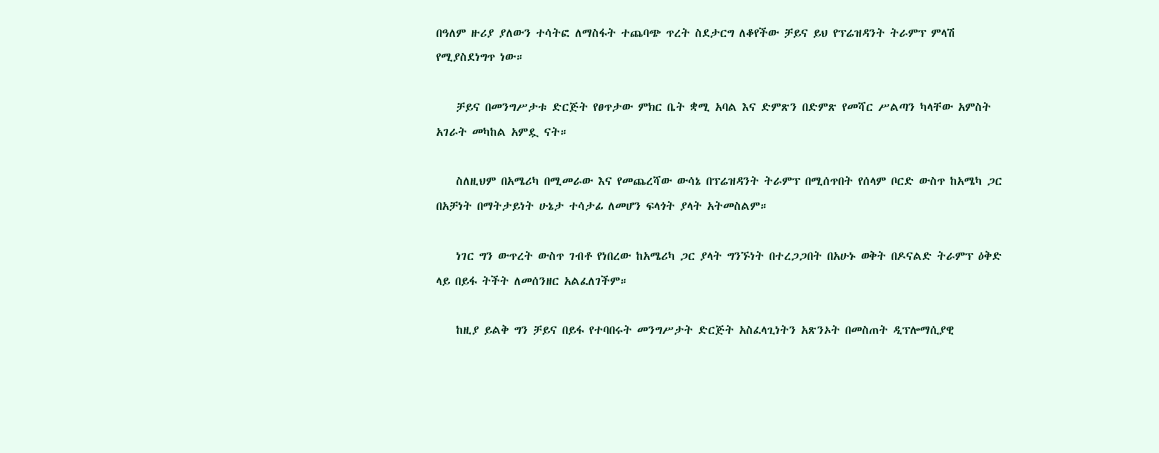በዓለም ዙሪያ ያለውን ተሳትፎ ለማስፋት ተጨባጭ ጥረት ስደታርግ ለቆየችው ቻይና ይህ የፕሬዝዳንት ትራምፕ ምላሽ የሚያስደነግጥ ነው።

    ቻይና በመንግሥታቱ ድርጅት የፀጥታው ምክር ቤት ቋሚ አባል እና ድምጽን በድምጽ የመሻር ሥልጣን ካላቸው አምስት አገራት መካከል አምዷ ናት።

    ስለዚህም በአሜሪካ በሚመራው እና የመጨረሻው ውሳኔ በፕሬዝዳንት ትራምፕ በሚሰጥበት የሰላም ቦርድ ውስጥ ከአሜካ ጋር በአቻነት በማትታይነት ሁኔታ ተሳታፊ ለመሆን ፍላጎት ያላት አትመስልም።

    ነገር ግን ውጥረት ውስጥ ገብቶ የነበረው ከአሜሪካ ጋር ያላት ግንኙነት በተረጋጋበት በአሁኑ ወቅት በዶናልድ ትራምፕ ዕቅድ ላይ በይፋ ትችት ለመሰንዘር አልፈለገችም።

    ከዚያ ይልቅ ግን ቻይና በይፋ የተባበሩት መንግሥታት ድርጅት አስፈላጊነትን አጽንኦት በመስጠት ዲፕሎማሲያዊ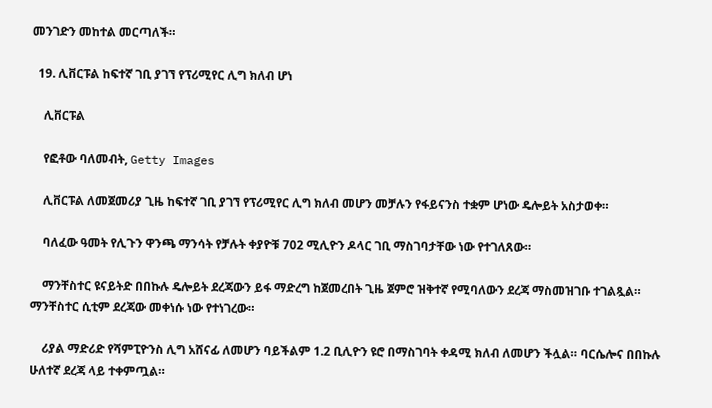መንገድን መከተል መርጣለች።

  19. ሊቨርፑል ከፍተኛ ገቢ ያገኘ የፕሪሚየር ሊግ ክለብ ሆነ

    ሊቨርፑል

    የፎቶው ባለመብት, Getty Images

    ሊቨርፑል ለመጀመሪያ ጊዜ ከፍተኛ ገቢ ያገኘ የፕሪሚየር ሊግ ክለብ መሆን መቻሉን የፋይናንስ ተቋም ሆነው ዴሎይት አስታወቀ።

    ባለፈው ዓመት የሊጉን ዋንጫ ማንሳት የቻሉት ቀያዮቹ 702 ሚሊዮን ዶላር ገቢ ማስገባታቸው ነው የተገለጸው።

    ማንቸስተር ዩናይትድ በበኩሉ ዴሎይት ደረጃውን ይፋ ማድረግ ከጀመረበት ጊዜ ጀምሮ ዝቅተኛ የሚባለውን ደረጃ ማስመዝገቡ ተገልጿል። ማንቸስተር ሲቲም ደረጃው መቀነሱ ነው የተነገረው።

    ሪያል ማድሪድ የሻምፒዮንስ ሊግ አሸናፊ ለመሆን ባይችልም 1.2 ቢሊዮን ዩሮ በማስገባት ቀዳሚ ክለብ ለመሆን ችሏል። ባርሴሎና በበኩሉ ሁለተኛ ደረጃ ላይ ተቀምጧል።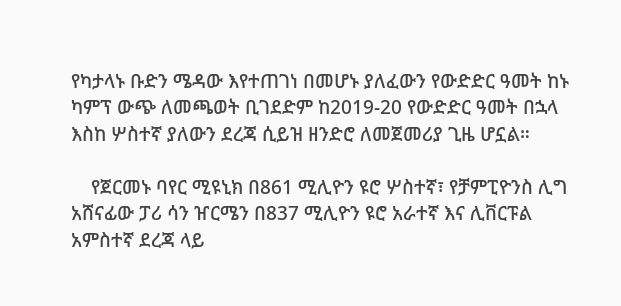የካታላኑ ቡድን ሜዳው እየተጠገነ በመሆኑ ያለፈውን የውድድር ዓመት ከኑ ካምፕ ውጭ ለመጫወት ቢገደድም ከ2019-20 የውድድር ዓመት በኋላ እስከ ሦስተኛ ያለውን ደረጃ ሲይዝ ዘንድሮ ለመጀመሪያ ጊዜ ሆኗል።

    የጀርመኑ ባየር ሚዩኒክ በ861 ሚሊዮን ዩሮ ሦስተኛ፣ የቻምፒዮንስ ሊግ አሸናፊው ፓሪ ሳን ዠርሜን በ837 ሚሊዮን ዩሮ አራተኛ እና ሊቨርፑል አምስተኛ ደረጃ ላይ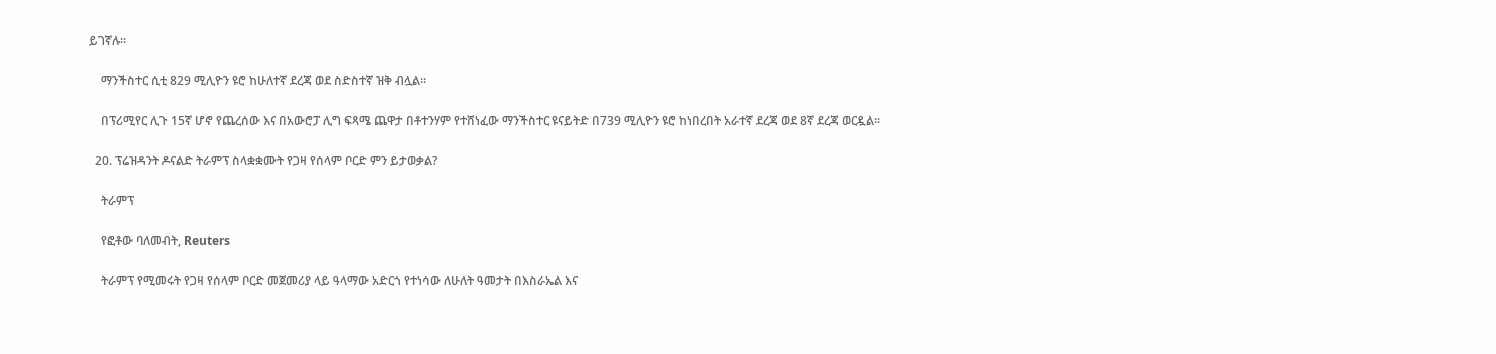ይገኛሉ።

    ማንችስተር ሲቲ 829 ሚሊዮን ዩሮ ከሁለተኛ ደረጃ ወደ ስድስተኛ ዝቅ ብሏል።

    በፕሪሚየር ሊጉ 15ኛ ሆኖ የጨረሰው እና በአውሮፓ ሊግ ፍጻሜ ጨዋታ በቶተንሃም የተሸነፈው ማንችስተር ዩናይትድ በ739 ሚሊዮን ዩሮ ከነበረበት አራተኛ ደረጃ ወደ 8ኛ ደረጃ ወርዷል።

  20. ፕሬዝዳንት ዶናልድ ትራምፕ ስላቋቋሙት የጋዛ የሰላም ቦርድ ምን ይታወቃል?

    ትራምፕ

    የፎቶው ባለመብት, Reuters

    ትራምፕ የሚመሩት የጋዛ የሰላም ቦርድ መጀመሪያ ላይ ዓላማው አድርጎ የተነሳው ለሁለት ዓመታት በእስራኤል እና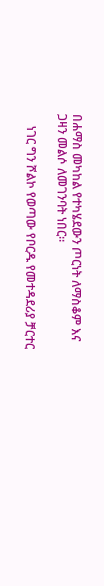በሐማስ መካከል የተካሄደውን ጦርነት ለማስቆም እና ጋዛን መልሶ ለመገንባት ነበር።

    ነገር ግን ሾልኮ የወጣው የቦርዱ የመተዳደሪያ ቻርተር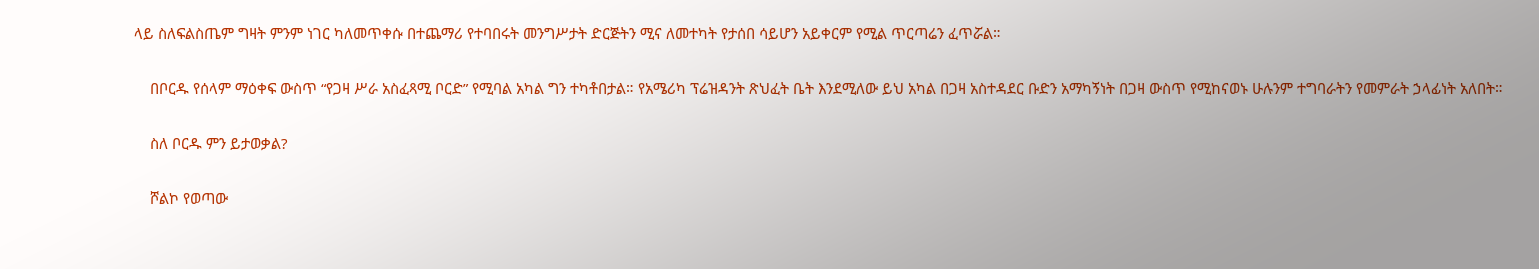ላይ ስለፍልስጤም ግዛት ምንም ነገር ካለመጥቀሱ በተጨማሪ የተባበሩት መንግሥታት ድርጅትን ሚና ለመተካት የታሰበ ሳይሆን አይቀርም የሚል ጥርጣሬን ፈጥሯል።

    በቦርዱ የሰላም ማዕቀፍ ውስጥ “የጋዛ ሥራ አስፈጻሚ ቦርድ” የሚባል አካል ግን ተካቶበታል። የአሜሪካ ፕሬዝዳንት ጽህፈት ቤት እንደሚለው ይህ አካል በጋዛ አስተዳደር ቡድን አማካኝነት በጋዛ ውስጥ የሚከናወኑ ሁሉንም ተግባራትን የመምራት ኃላፊነት አለበት።

    ስለ ቦርዱ ምን ይታወቃል?

    ሾልኮ የወጣው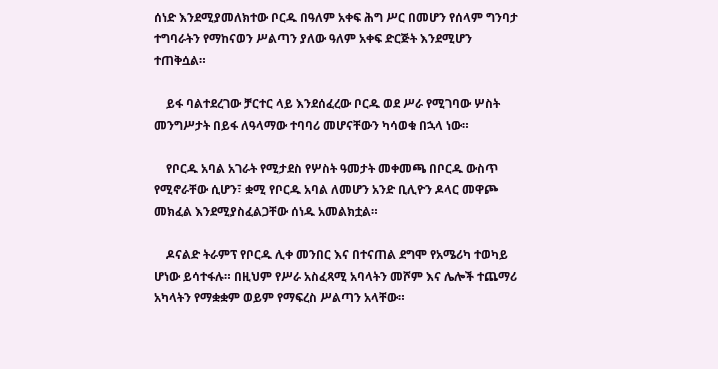ሰነድ እንደሚያመለክተው ቦርዱ በዓለም አቀፍ ሕግ ሥር በመሆን የሰላም ግንባታ ተግባራትን የማከናወን ሥልጣን ያለው ዓለም አቀፍ ድርጅት እንደሚሆን ተጠቅሷል።

    ይፋ ባልተደረገው ቻርተር ላይ እንደሰፈረው ቦርዱ ወደ ሥራ የሚገባው ሦስት መንግሥታት በይፋ ለዓላማው ተባባሪ መሆናቸውን ካሳወቁ በኋላ ነው።

    የቦርዱ አባል አገራት የሚታደስ የሦስት ዓመታት መቀመጫ በቦርዱ ውስጥ የሚኖራቸው ሲሆን፣ ቋሚ የቦርዱ አባል ለመሆን አንድ ቢሊዮን ዶላር መዋጮ መክፈል እንደሚያስፈልጋቸው ሰነዱ አመልክቷል።

    ዶናልድ ትራምፕ የቦርዱ ሊቀ መንበር እና በተናጠል ደግሞ የአሜሪካ ተወካይ ሆነው ይሳተፋሉ። በዚህም የሥራ አስፈጻሚ አባላትን መሾም እና ሌሎች ተጨማሪ አካላትን የማቋቋም ወይም የማፍረስ ሥልጣን አላቸው።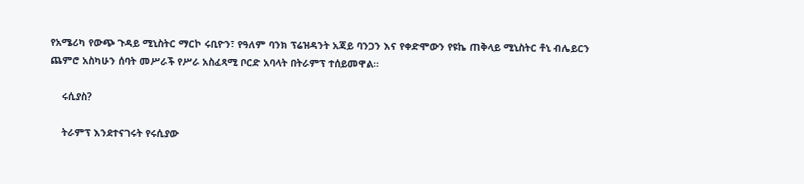የአሜሪካ የውጭ ጉዳይ ሚኒስትር ማርኮ ሩቢዮን፣ የዓለም ባንክ ፕሬዝዳንት አጃይ ባንጋን እና የቀድሞውን የዩኬ ጠቅላይ ሚኒስትር ቶኒ ብሌይርን ጨምሮ አስካሁን ሰባት መሥራች የሥራ አስፈጻሚ ቦርድ አባላት በትራምፕ ተሰይመዋል።

    ሩሲያስ?

    ትራምፕ እንደተናገሩት የሩሲያው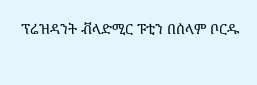ፕሬዝዳንት ቭላድሚር ፑቲን በሰላም ቦርዱ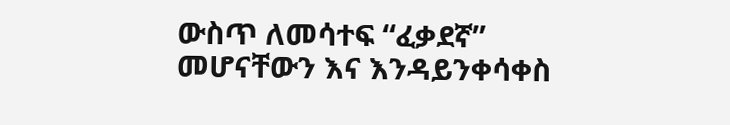ውስጥ ለመሳተፍ “ፈቃደኛ” መሆናቸውን እና እንዳይንቀሳቀስ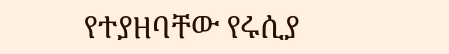የተያዘባቸው የሩሲያ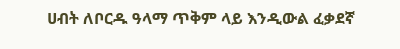ሀብት ለቦርዱ ዓላማ ጥቅም ላይ እንዲውል ፈቃደኛ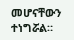መሆናቸውን ተነግሯል።